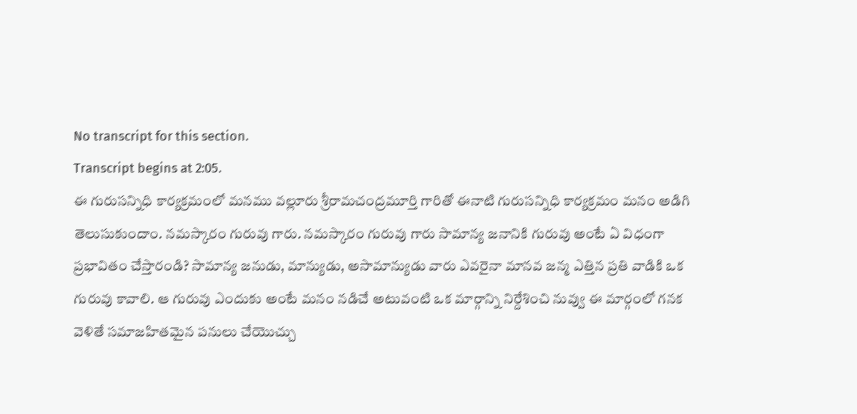No transcript for this section.
Transcript begins at 2:05.
ఈ గురుసన్నిధి కార్యక్రమంలో మనము వల్లూరు శ్రీరామచంద్రమూర్తి గారితో ఈనాటి గురుసన్నిధి కార్యక్రమం మనం అడిగి తెలుసుకుందాం. నమస్కారం గురువు గారు. నమస్కారం గురువు గారు సామాన్య జనానికి గురువు అంటే ఏ విధంగా ప్రభావితం చేస్తారండి? సామాన్య జనుడు, మాన్యుడు, అసామాన్యుడు వారు ఎవరైనా మానవ జన్మ ఎత్తిన ప్రతి వాడికి ఒక గురువు కావాలి. ఆ గురువు ఎందుకు అంటే మనం నడిచే అటువంటి ఒక మార్గాన్ని నిర్దేశించి నువ్వు ఈ మార్గంలో గనక వెళితే సమాజహితమైన పనులు చేయొచ్చు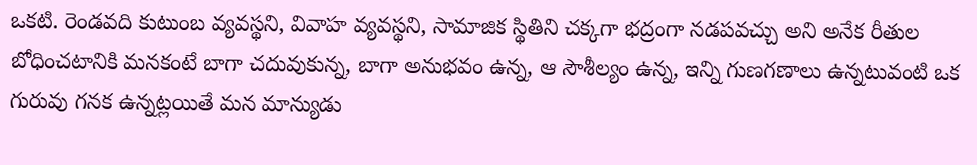ఒకటి. రెండవది కుటుంబ వ్యవస్థని, వివాహ వ్యవస్థని, సామాజిక స్థితిని చక్కగా భద్రంగా నడపవచ్చు అని అనేక రీతుల బోధించటానికి మనకంటే బాగా చదువుకున్న, బాగా అనుభవం ఉన్న, ఆ సౌశీల్యం ఉన్న, ఇన్ని గుణగణాలు ఉన్నటువంటి ఒక గురువు గనక ఉన్నట్లయితే మన మాన్యుడు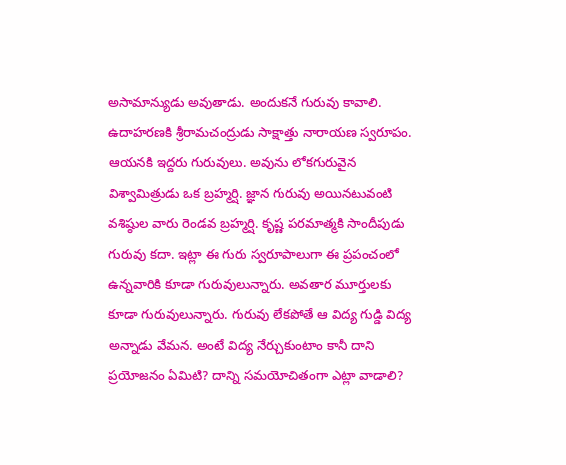అసామాన్యుడు అవుతాడు. అందుకనే గురువు కావాలి. ఉదాహరణకి శ్రీరామచంద్రుడు సాక్షాత్తు నారాయణ స్వరూపం. ఆయనకి ఇద్దరు గురువులు. అవును లోకగురువైన విశ్వామిత్రుడు ఒక బ్రహ్మర్షి. జ్ఞాన గురువు అయినటువంటి వశిష్ఠుల వారు రెండవ బ్రహ్మర్షి. కృష్ణ పరమాత్మకి సాందీపుడు గురువు కదా. ఇట్లా ఈ గురు స్వరూపాలుగా ఈ ప్రపంచంలో ఉన్నవారికి కూడా గురువులున్నారు. అవతార మూర్తులకు కూడా గురువులున్నారు. గురువు లేకపోతే ఆ విద్య గుడ్డి విద్య అన్నాడు వేమన. అంటే విద్య నేర్చుకుంటాం కానీ దాని ప్రయోజనం ఏమిటి? దాన్ని సమయోచితంగా ఎట్లా వాడాలి?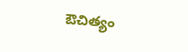ఔచిత్యం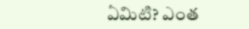ఏమిటి? ఎంత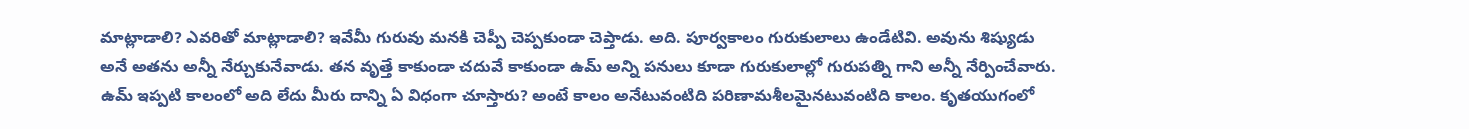మాట్లాడాలి? ఎవరితో మాట్లాడాలి? ఇవేమీ గురువు మనకి చెప్పీ చెప్పకుండా చెప్తాడు. అది. పూర్వకాలం గురుకులాలు ఉండేటివి. అవును శిష్యుడు అనే అతను అన్నీ నేర్చుకునేవాడు. తన వృత్తే కాకుండా చదువే కాకుండా ఉమ్ అన్ని పనులు కూడా గురుకులాల్లో గురుపత్ని గాని అన్నీ నేర్పించేవారు. ఉమ్ ఇప్పటి కాలంలో అది లేదు మీరు దాన్ని ఏ విధంగా చూస్తారు? అంటే కాలం అనేటువంటిది పరిణామశీలమైనటువంటిది కాలం. కృతయుగంలో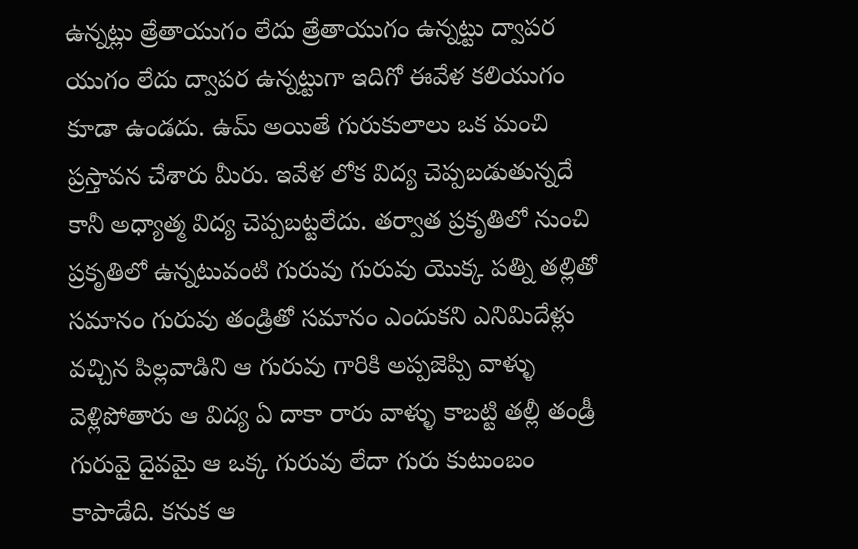ఉన్నట్లు త్రేతాయుగం లేదు త్రేతాయుగం ఉన్నట్టు ద్వాపర యుగం లేదు ద్వాపర ఉన్నట్టుగా ఇదిగో ఈవేళ కలియుగం కూడా ఉండదు. ఉమ్ అయితే గురుకులాలు ఒక మంచి ప్రస్తావన చేశారు మీరు. ఇవేళ లోక విద్య చెప్పబడుతున్నదే కానీ అధ్యాత్మ విద్య చెప్పబట్టలేదు. తర్వాత ప్రకృతిలో నుంచి ప్రకృతిలో ఉన్నటువంటి గురువు గురువు యొక్క పత్ని తల్లితో సమానం గురువు తండ్రితో సమానం ఎందుకని ఎనిమిదేళ్లు వచ్చిన పిల్లవాడిని ఆ గురువు గారికి అప్పజెప్పి వాళ్ళు వెళ్లిపోతారు ఆ విద్య ఏ దాకా రారు వాళ్ళు కాబట్టి తల్లీ తండ్రీ గురువై దైవమై ఆ ఒక్క గురువు లేదా గురు కుటుంబం కాపాడేది. కనుక ఆ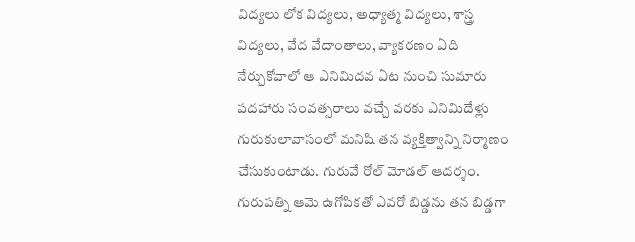విద్యలు లోక విద్యలు, అధ్యాత్మ విద్యలు, శాస్త్ర విద్యలు, వేద వేదాంతాలు, వ్యాకరణం ఏది నేర్చుకోవాలో ఆ ఎనిమిదవ ఏట నుంచి సుమారు పదహారు సంవత్సరాలు వచ్చే వరకు ఎనిమిదేళ్లు గురుకులావాసంలో మనిషి తన వ్యక్తిత్వాన్ని నిర్మాణం చేసుకుంటాడు. గురువే రోల్ మోడల్ ఆదర్శం. గురుపత్ని ఆమె ఉగోపికతో ఎవరో బిడ్డను తన బిడ్డగా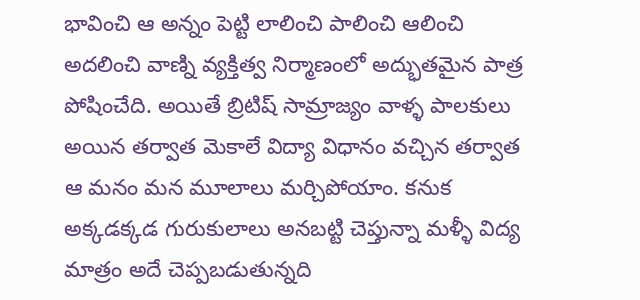భావించి ఆ అన్నం పెట్టి లాలించి పాలించి ఆలించి అదలించి వాణ్ని వ్యక్తిత్వ నిర్మాణంలో అద్భుతమైన పాత్ర పోషించేది. అయితే బ్రిటిష్ సామ్రాజ్యం వాళ్ళ పాలకులు అయిన తర్వాత మెకాలే విద్యా విధానం వచ్చిన తర్వాత ఆ మనం మన మూలాలు మర్చిపోయాం. కనుక అక్కడక్కడ గురుకులాలు అనబట్టి చెప్తున్నా మళ్ళీ విద్య మాత్రం అదే చెప్పబడుతున్నది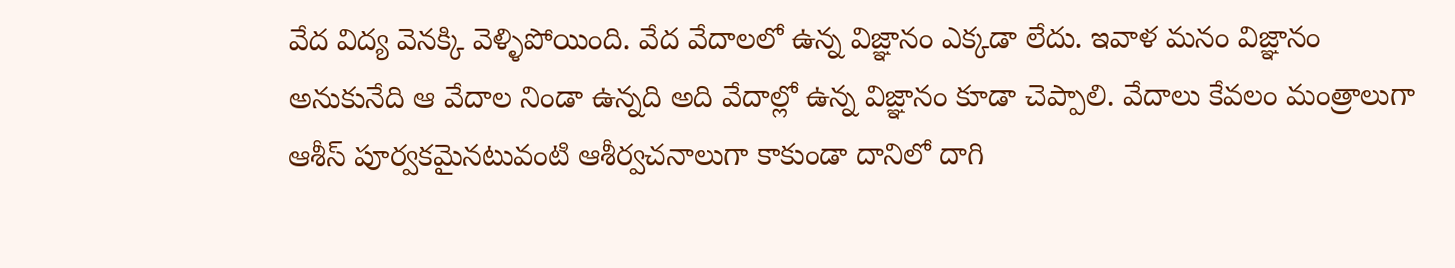వేద విద్య వెనక్కి వెళ్ళిపోయింది. వేద వేదాలలో ఉన్న విజ్ఞానం ఎక్కడా లేదు. ఇవాళ మనం విజ్ఞానం అనుకునేది ఆ వేదాల నిండా ఉన్నది అది వేదాల్లో ఉన్న విజ్ఞానం కూడా చెప్పాలి. వేదాలు కేవలం మంత్రాలుగా ఆశీస్ పూర్వకమైనటువంటి ఆశీర్వచనాలుగా కాకుండా దానిలో దాగి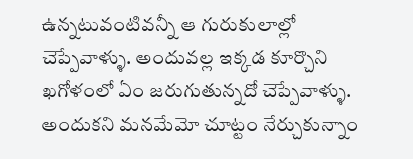ఉన్నటువంటివన్నీ ఆ గురుకులాల్లో చెప్పేవాళ్ళు. అందువల్ల ఇక్కడ కూర్చొని ఖగోళంలో ఏం జరుగుతున్నదో చెప్పేవాళ్ళు. అందుకని మనమేమో చూట్టం నేర్చుకున్నాం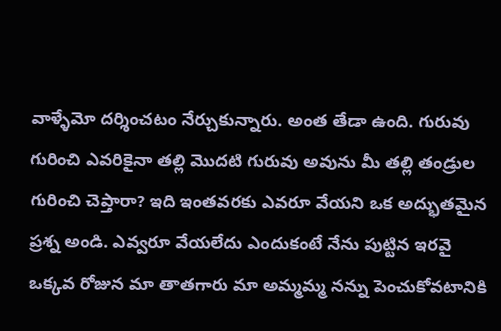వాళ్ళేమో దర్శించటం నేర్చుకున్నారు. అంత తేడా ఉంది. గురువు గురించి ఎవరికైనా తల్లి మొదటి గురువు అవును మీ తల్లి తండ్రుల గురించి చెప్తారా? ఇది ఇంతవరకు ఎవరూ వేయని ఒక అద్భుతమైన ప్రశ్న అండి. ఎవ్వరూ వేయలేదు ఎందుకంటే నేను పుట్టిన ఇరవై ఒక్కవ రోజున మా తాతగారు మా అమ్మమ్మ నన్ను పెంచుకోవటానికి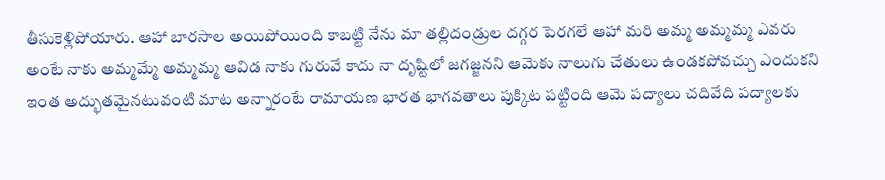తీసుకెళ్లిపోయారు. ఆహా బారసాల అయిపోయింది కాబట్టి నేను మా తల్లిదండ్రుల దగ్గర పెరగలే ఆహా మరి అమ్మ అమ్మమ్మ ఎవరు అంటే నాకు అమ్మమ్మే అమ్మమ్మ ఆవిడ నాకు గురువే కాదు నా దృష్టిలో జగజ్జనని ఆమెకు నాలుగు చేతులు ఉండకపోవచ్చు ఎందుకని ఇంత అద్భుతమైనటువంటి మాట అన్నారంటే రామాయణ భారత భాగవతాలు పుక్కిట పట్టింది ఆమె పద్యాలు చదివేది పద్యాలకు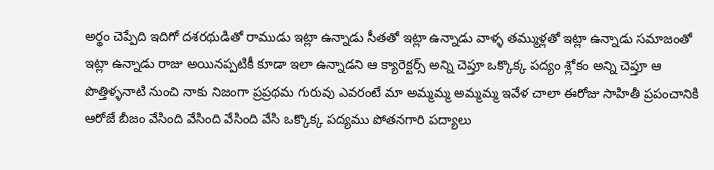అర్థం చెప్పేది ఇదిగో దశరథుడితో రాముడు ఇట్లా ఉన్నాడు సీతతో ఇట్లా ఉన్నాడు వాళ్ళ తమ్ముళ్లతో ఇట్లా ఉన్నాడు సమాజంతో ఇట్లా ఉన్నాడు రాజు అయినప్పటికీ కూడా ఇలా ఉన్నాడని ఆ క్యారెక్టర్స్ అన్ని చెప్తూ ఒక్కొక్క పద్యం శ్లోకం అన్ని చెప్తూ ఆ పొత్తిళ్ళనాటి నుంచి నాకు నిజంగా ప్రప్రథమ గురువు ఎవరంటే మా అమ్మమ్మ అమ్మమ్మ ఇవేళ చాలా ఈరోజు సాహితీ ప్రపంచానికి ఆరోజే బీజం వేసింది వేసింది వేసింది వేసి ఒక్కొక్క పద్యము పోతనగారి పద్యాలు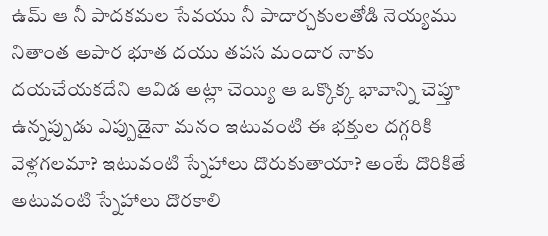ఉమ్ ఆ నీ పాదకమల సేవయు నీ పాదార్చకులతోడి నెయ్యము నితాంత అపార భూత దయు తపస మందార నాకు దయచేయకదేని ఆవిడ అట్లా చెయ్యి ఆ ఒక్కొక్క భావాన్ని చెప్తూ ఉన్నప్పుడు ఎప్పుడైనా మనం ఇటువంటి ఈ భక్తుల దగ్గరికి వెళ్లగలమా? ఇటువంటి స్నేహాలు దొరుకుతాయా? అంటే దొరికితే అటువంటి స్నేహాలు దొరకాలి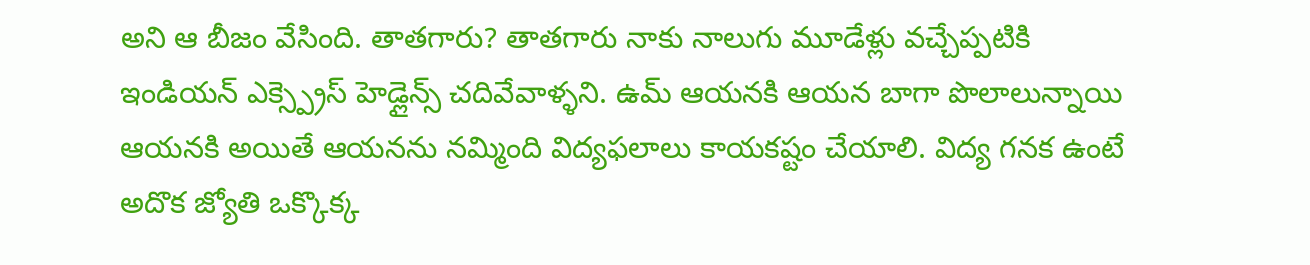అని ఆ బీజం వేసింది. తాతగారు? తాతగారు నాకు నాలుగు మూడేళ్లు వచ్చేప్పటికి ఇండియన్ ఎక్స్ప్రెస్ హెడ్లైన్స్ చదివేవాళ్ళని. ఉమ్ ఆయనకి ఆయన బాగా పొలాలున్నాయి ఆయనకి అయితే ఆయనను నమ్మింది విద్యఫలాలు కాయకష్టం చేయాలి. విద్య గనక ఉంటే అదొక జ్యోతి ఒక్కొక్క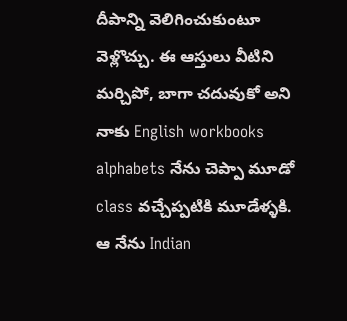దీపాన్ని వెలిగించుకుంటూ వెళ్లొచ్చు. ఈ ఆస్తులు వీటిని మర్చిపో, బాగా చదువుకో అని నాకు English workbooks alphabets నేను చెప్పా మూడో class వచ్చేప్పటికి మూడేళ్ళకి. ఆ నేను Indian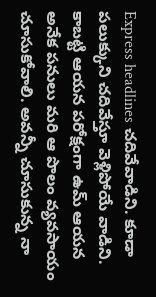Express headlines చదివేవాడిని. కూడా పలుక్కుని చదివేస్తూ వెళ్లిపోయే వాడిని. కాబట్టి ఆయన పరోక్షంగా ఉమ్ ఆయన అనేక పనులు మరి ఆ పొలం వ్యవసాయం చూసుకోవాలి. అవన్నీ చూసుకున్న నా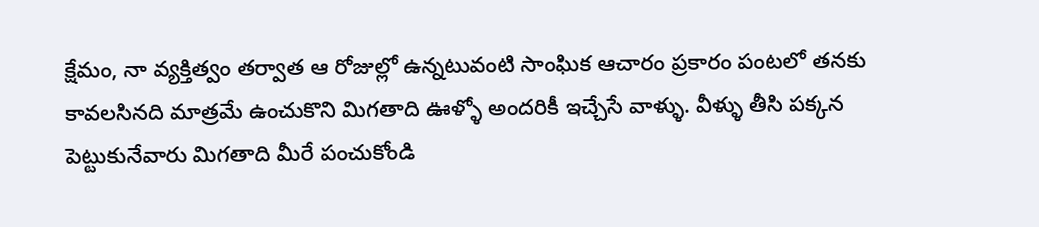క్షేమం, నా వ్యక్తిత్వం తర్వాత ఆ రోజుల్లో ఉన్నటువంటి సాంఘిక ఆచారం ప్రకారం పంటలో తనకు కావలసినది మాత్రమే ఉంచుకొని మిగతాది ఊళ్ళో అందరికీ ఇచ్చేసే వాళ్ళు. వీళ్ళు తీసి పక్కన పెట్టుకునేవారు మిగతాది మీరే పంచుకోండి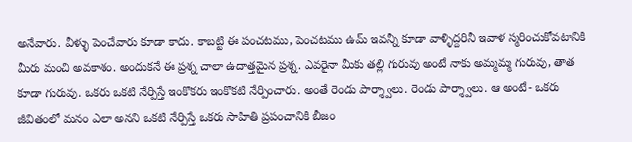అనేవారు. వీళ్ళు పెంచేవారు కూడా కాదు. కాబట్టి ఈ పంచటము, పెంచటము ఉమ్ ఇవన్నీ కూడా వాళ్ళిద్దరినీ ఇవాళ స్మరించుకోవటానికి మీరు మంచి అవకాశం. అందుకనే ఈ ప్రశ్న చాలా ఉదాత్తమైన ప్రశ్న. ఎవరైనా మీకు తల్లి గురువు అంటే నాకు అమ్మమ్మ గురువు, తాత కూడా గురువు. ఒకరు ఒకటి నేర్పిస్తే ఇంకొకరు ఇంకొకటి నేర్పించారు. అంతే రెండు పార్శ్వాలు. రెండు పార్శ్వాలు. ఆ అంటే- ఒకరు జీవితంలో మనం ఎలా అనని ఒకటి నేర్పిస్తే ఒకరు సాహితి ప్రపంచానికి బీజం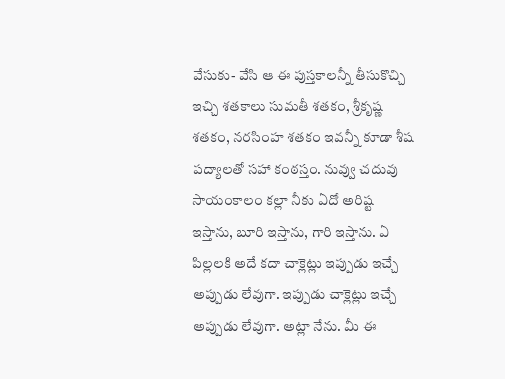వేసుకు- వేసి ఆ ఈ పుస్తకాలన్నీ తీసుకొచ్చి ఇచ్చి శతకాలు సుమతీ శతకం, శ్రీకృష్ణ శతకం, నరసింహ శతకం ఇవన్నీ కూడా శీష పద్యాలతో సహా కంఠస్తం. నువ్వు చదువు సాయంకాలం కల్లా నీకు ఏదో అరిష్ట ఇస్తాను, బూరి ఇస్తాను, గారి ఇస్తాను. ఏ పిల్లలకి అదే కదా చాక్లెట్లు ఇప్పుడు ఇచ్చే అప్పుడు లేవుగా. ఇప్పుడు చాక్లెట్లు ఇచ్చే అప్పుడు లేవుగా. అట్లా నేను. మీ ఈ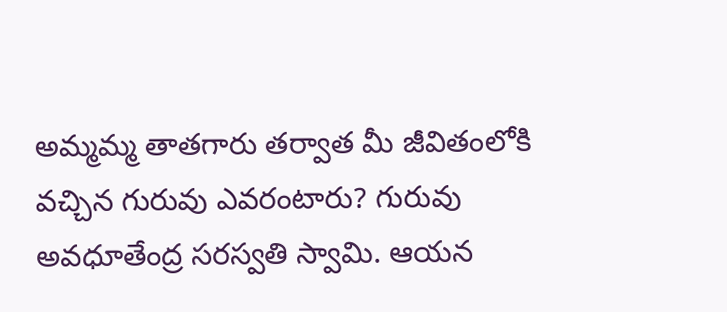అమ్మమ్మ తాతగారు తర్వాత మీ జీవితంలోకి వచ్చిన గురువు ఎవరంటారు? గురువు అవధూతేంద్ర సరస్వతి స్వామి. ఆయన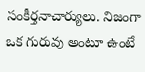సంకీర్తనాచార్యులు. నిజంగా ఒక గురువు అంటూ ఉంటే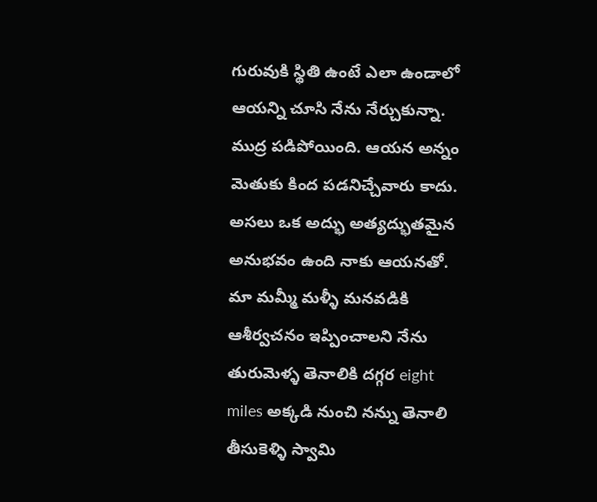గురువుకి స్థితి ఉంటే ఎలా ఉండాలో ఆయన్ని చూసి నేను నేర్చుకున్నా. ముద్ర పడిపోయింది. ఆయన అన్నం మెతుకు కింద పడనిచ్చేవారు కాదు. అసలు ఒక అద్భు అత్యద్భుతమైన అనుభవం ఉంది నాకు ఆయనతో. మా మమ్మీ మళ్ళీ మనవడికి ఆశీర్వచనం ఇప్పించాలని నేను తురుమెళ్ళ తెనాలికి దగ్గర eight miles అక్కడి నుంచి నన్ను తెనాలి తీసుకెళ్ళి స్వామి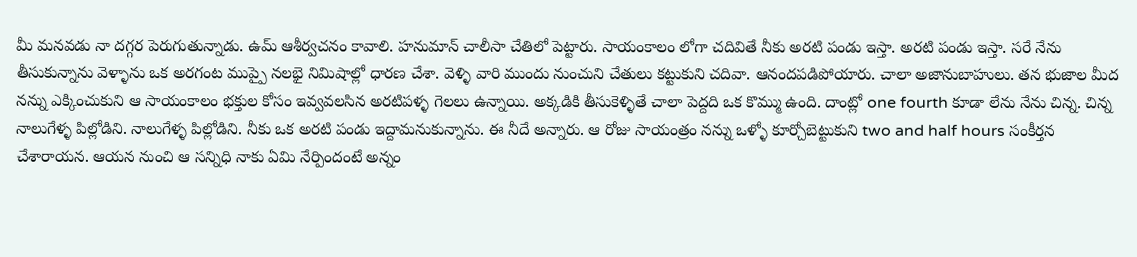మీ మనవడు నా దగ్గర పెరుగుతున్నాడు. ఉమ్ ఆశీర్వచనం కావాలి. హనుమాన్ చాలీసా చేతిలో పెట్టారు. సాయంకాలం లోగా చదివితే నీకు అరటి పండు ఇస్తా. అరటి పండు ఇస్తా. సరే నేను తీసుకున్నాను వెళ్ళాను ఒక అరగంట ముప్పై నలభై నిమిషాల్లో ధారణ చేశా. వెళ్ళి వారి ముందు నుంచుని చేతులు కట్టుకుని చదివా. ఆనందపడిపోయారు. చాలా అజానుబాహులు. తన భుజాల మీద నన్ను ఎక్కించుకుని ఆ సాయంకాలం భక్తుల కోసం ఇవ్వవలసిన అరటిపళ్ళ గెలలు ఉన్నాయి. అక్కడికి తీసుకెళ్ళితే చాలా పెద్దది ఒక కొమ్ము ఉంది. దాంట్లో one fourth కూడా లేను నేను చిన్న. చిన్న నాలుగేళ్ళ పిల్లోడిని. నాలుగేళ్ళ పిల్లోడిని. నీకు ఒక అరటి పండు ఇద్దామనుకున్నాను. ఈ నీదే అన్నారు. ఆ రోజు సాయంత్రం నన్ను ఒళ్ళో కూర్చోబెట్టుకుని two and half hours సంకీర్తన చేశారాయన. ఆయన నుంచి ఆ సన్నిధి నాకు ఏమి నేర్పిందంటే అన్నం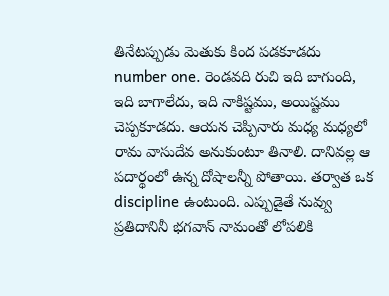తినేటప్పుడు మెతుకు కింద పడకూడదు number one. రెండవది రుచి ఇది బాగుంది, ఇది బాగాలేదు, ఇది నాకిష్టము, అయిష్టము చెప్పకూడదు. ఆయన చెప్పినారు మధ్య మధ్యలో రామ వాసుదేవ అనుకుంటూ తినాలి. దానివల్ల ఆ పదార్థంలో ఉన్న దోషాలన్నీ పోతాయి. తర్వాత ఒక discipline ఉంటుంది. ఎప్పుడైతే నువ్వు ప్రతిదానినీ భగవాన్ నామంతో లోపలికి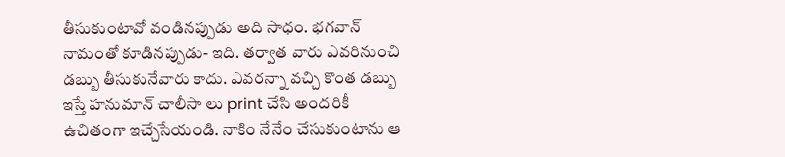తీసుకుంటావో వండినప్పుడు అది సాధం. భగవాన్ నామంతో కూడినప్పుడు- ఇది. తర్వాత వారు ఎవరినుంచి డబ్బు తీసుకునేవారు కాదు. ఎవరన్నా వచ్చి కొంత డబ్బు ఇస్తే హనుమాన్ చాలీసా లు print చేసి అందరికీ ఉచితంగా ఇచ్చేసేయండి. నాకిం నేనేం చేసుకుంటాను ఆ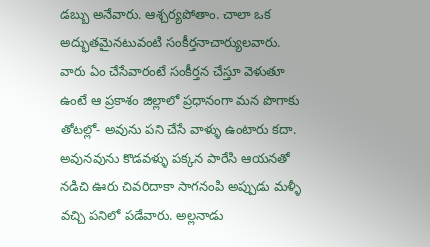డబ్బు అనేవారు. ఆశ్చర్యపోతాం. చాలా ఒక అద్భుతమైనటువంటి సంకీర్తనాచార్యులవారు. వారు ఏం చేసేవారంటే సంకీర్తన చేస్తూ వెళుతూ ఉంటే ఆ ప్రకాశం జిల్లాలో ప్రధానంగా మన పొగాకు తోటల్లో- అవును పని చేసే వాళ్ళు ఉంటారు కదా. అవునవును కొడవళ్ళు పక్కన పారేసి ఆయనతో నడిచి ఊరు చివరిదాకా సాగనంపి అప్పుడు మళ్ళీ వచ్చి పనిలో పడేవారు. అల్లనాడు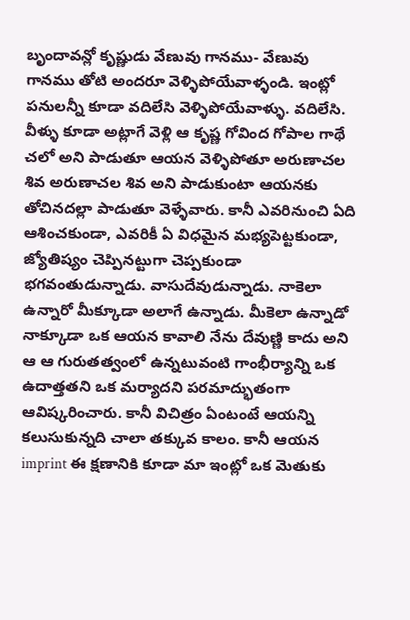బృందావన్లో కృష్ణుడు వేణువు గానము- వేణువు గానము తోటి అందరూ వెళ్ళిపోయేవాళ్ళండి. ఇంట్లో పనులన్నీ కూడా వదిలేసి వెళ్ళిపోయేవాళ్ళు. వదిలేసి. వీళ్ళు కూడా అట్లాగే వెళ్లి ఆ కృష్ణ గోవింద గోపాల గాథే చలో అని పాడుతూ ఆయన వెళ్ళిపోతూ అరుణాచల శివ అరుణాచల శివ అని పాడుకుంటా ఆయనకు తోచినదల్లా పాడుతూ వెళ్ళేవారు. కానీ ఎవరినుంచి ఏది ఆశించకుండా, ఎవరికీ ఏ విధమైన మభ్యపెట్టకుండా, జ్యోతిష్యం చెప్పినట్టుగా చెప్పకుండా భగవంతుడున్నాడు. వాసుదేవుడున్నాడు. నాకెలా ఉన్నారో మీక్కూడా అలాగే ఉన్నాడు. మీకెలా ఉన్నాడో నాక్కూడా ఒక ఆయన కావాలి నేను దేవుణ్ణి కాదు అని ఆ ఆ గురుతత్వంలో ఉన్నటువంటి గాంభీర్యాన్ని ఒక ఉదాత్తతని ఒక మర్యాదని పరమాద్భుతంగా ఆవిష్కరించారు. కానీ విచిత్రం ఏంటంటే ఆయన్ని కలుసుకున్నది చాలా తక్కువ కాలం. కానీ ఆయన imprint ఈ క్షణానికి కూడా మా ఇంట్లో ఒక మెతుకు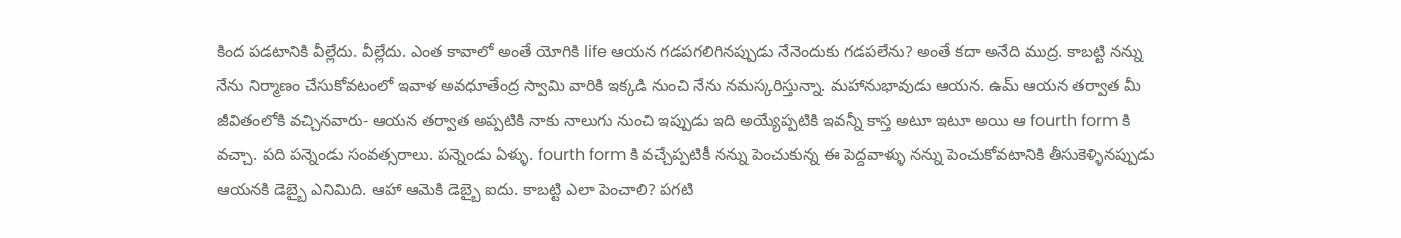కింద పడటానికి వీల్లేదు. వీల్లేదు. ఎంత కావాలో అంతే యోగికి life ఆయన గడపగలిగినప్పుడు నేనెందుకు గడపలేను? అంతే కదా అనేది ముద్ర. కాబట్టి నన్ను నేను నిర్మాణం చేసుకోవటంలో ఇవాళ అవధూతేంద్ర స్వామి వారికి ఇక్కడి నుంచి నేను నమస్కరిస్తున్నా. మహానుభావుడు ఆయన. ఉమ్ ఆయన తర్వాత మీ జీవితంలోకి వచ్చినవారు- ఆయన తర్వాత అప్పటికి నాకు నాలుగు నుంచి ఇప్పుడు ఇది అయ్యేప్పటికి ఇవన్నీ కాస్త అటూ ఇటూ అయి ఆ fourth form కి వచ్చా. పది పన్నెండు సంవత్సరాలు. పన్నెండు ఏళ్ళు. fourth form కి వచ్చేప్పటికీ నన్ను పెంచుకున్న ఈ పెద్దవాళ్ళు నన్ను పెంచుకోవటానికి తీసుకెళ్ళినప్పుడు ఆయనకి డెబ్బై ఎనిమిది. ఆహా ఆమెకి డెబ్బై ఐదు. కాబట్టి ఎలా పెంచాలి? పగటి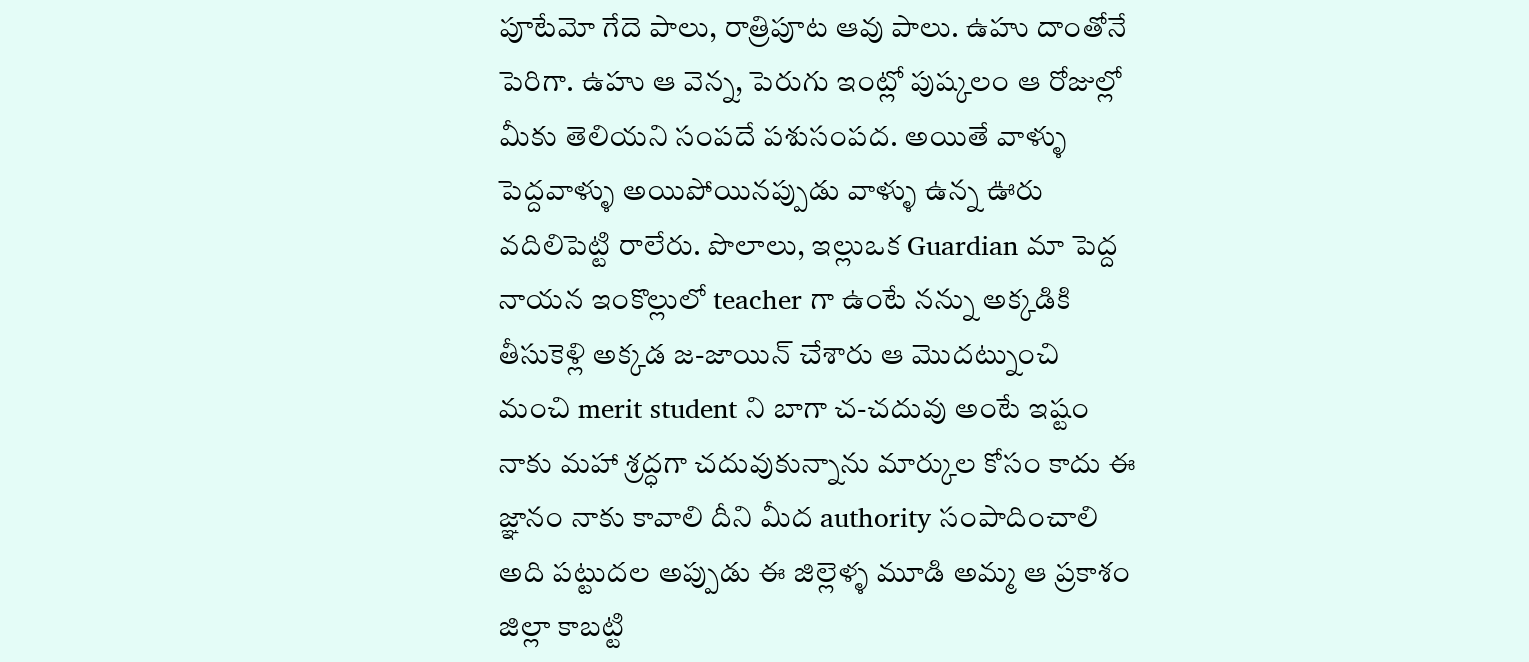పూటేమో గేదె పాలు, రాత్రిపూట ఆవు పాలు. ఉహు దాంతోనే పెరిగా. ఉహు ఆ వెన్న, పెరుగు ఇంట్లో పుష్కలం ఆ రోజుల్లో మీకు తెలియని సంపదే పశుసంపద. అయితే వాళ్ళు పెద్దవాళ్ళు అయిపోయినప్పుడు వాళ్ళు ఉన్న ఊరు వదిలిపెట్టి రాలేరు. పొలాలు, ఇల్లుఒక Guardian మా పెద్ద నాయన ఇంకొల్లులో teacher గా ఉంటే నన్ను అక్కడికి తీసుకెళ్లి అక్కడ జ-జాయిన్ చేశారు ఆ మొదట్నుంచి మంచి merit student ని బాగా చ-చదువు అంటే ఇష్టం నాకు మహా శ్రద్ధగా చదువుకున్నాను మార్కుల కోసం కాదు ఈ జ్ఞానం నాకు కావాలి దీని మీద authority సంపాదించాలి అది పట్టుదల అప్పుడు ఈ జిల్లెళ్ళ మూడి అమ్మ ఆ ప్రకాశం జిల్లా కాబట్టి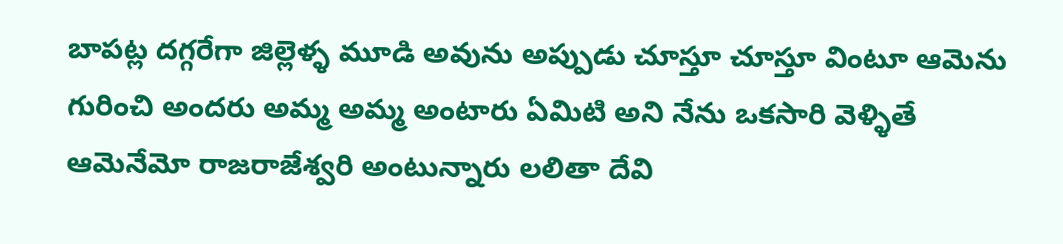బాపట్ల దగ్గరేగా జిల్లెళ్ళ మూడి అవును అప్పుడు చూస్తూ చూస్తూ వింటూ ఆమెను గురించి అందరు అమ్మ అమ్మ అంటారు ఏమిటి అని నేను ఒకసారి వెళ్ళితే ఆమెనేమో రాజరాజేశ్వరి అంటున్నారు లలితా దేవి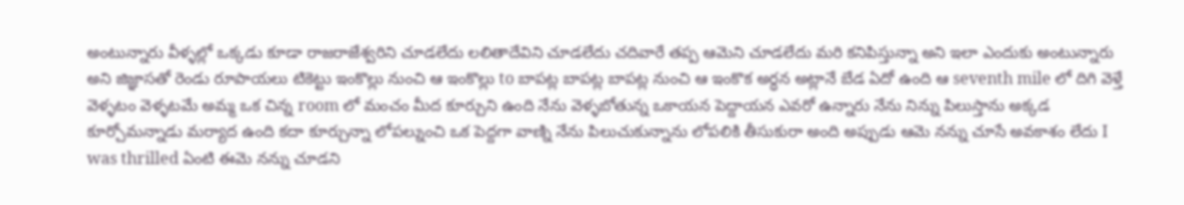అంటున్నారు వీళ్ళల్లో ఒక్కడు కూడా రాజరాజేశ్వరిని చూడలేదు లలితాదేవిని చూడలేదు చదివారే తప్ప ఆమెని చూడలేదు మరి కనిపిస్తున్నా అని ఇలా ఎందుకు అంటున్నారు అని జిజ్ఞాసతో రెండు రూపాయలు టికెట్టు ఇంకొల్లు నుంచి ఆ ఇంకొల్లు to బాపట్ల బాపట్ల బాపట్ల నుంచి ఆ ఇంకొక అర్ధన అట్లానే బేడ ఏదో ఉంది ఆ seventh mile లో దిగి వెళ్తే వెళ్ళటం వెళ్ళటమే అమ్మ ఒక చిన్న room లో మంచం మీద కూర్చుని ఉంది నేను వెళ్ళబోతున్న ఒకాయన పెద్దాయన ఎవరో ఉన్నారు నేను నిన్ను పిలుస్తాను అక్కడ కూర్చోమన్నాడు మర్యాద ఉంది కదా కూర్చున్నా లోపల్నుంచి ఒక పెద్దగా వాణ్ని నేను పిలుచుకున్నాను లోపలికి తీసుకురా అంది అప్పుడు ఆమె నన్ను చూసే అవకాశం లేదు I was thrilled ఏంటి ఈమె నన్ను చూడని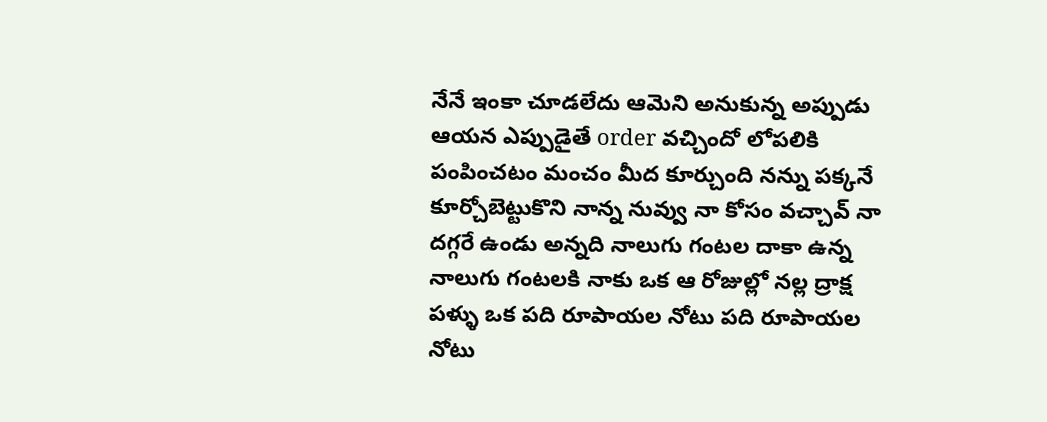నేనే ఇంకా చూడలేదు ఆమెని అనుకున్న అప్పుడు ఆయన ఎప్పుడైతే order వచ్చిందో లోపలికి పంపించటం మంచం మీద కూర్చుంది నన్ను పక్కనే కూర్చోబెట్టుకొని నాన్న నువ్వు నా కోసం వచ్చావ్ నా దగ్గరే ఉండు అన్నది నాలుగు గంటల దాకా ఉన్న నాలుగు గంటలకి నాకు ఒక ఆ రోజుల్లో నల్ల ద్రాక్ష పళ్ళు ఒక పది రూపాయల నోటు పది రూపాయల నోటు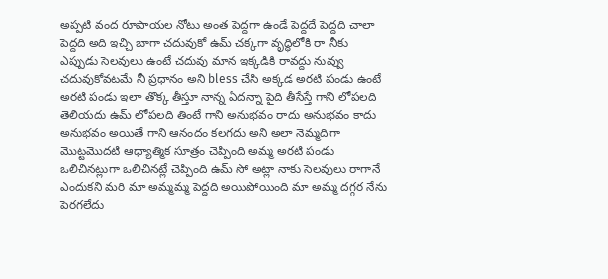అప్పటి వంద రూపాయల నోటు అంత పెద్దగా ఉండే పెద్దదే పెద్దది చాలా పెద్దది అది ఇచ్చి బాగా చదువుకో ఉమ్ చక్కగా వృద్ధిలోకి రా నీకు ఎప్పుడు సెలవులు ఉంటే చదువు మాన ఇక్కడికి రావద్దు నువ్వు చదువుకోవటమే నీ ప్రధానం అని bless చేసి అక్కడ అరటి పండు ఉంటే అరటి పండు ఇలా తొక్క తీస్తూ నాన్న ఏదన్నా పైది తీసేస్తే గాని లోపలది తెలియదు ఉమ్ లోపలది తింటే గాని అనుభవం రాదు అనుభవం కాదు అనుభవం అయితే గాని ఆనందం కలగదు అని అలా నెమ్మదిగా మొట్టమొదటి ఆధ్యాత్మిక సూత్రం చెప్పింది అమ్మ అరటి పండు ఒలిచినట్లుగా ఒలిచినట్లే చెప్పింది ఉమ్ సో అట్లా నాకు సెలవులు రాగానే ఎందుకని మరి మా అమ్మమ్మ పెద్దది అయిపోయింది మా అమ్మ దగ్గర నేను పెరగలేదు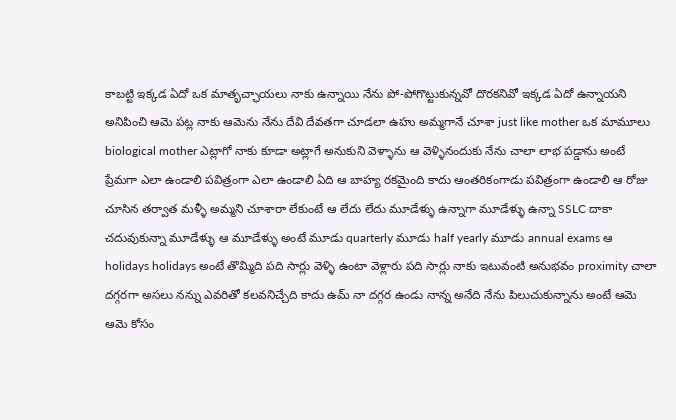కాబట్టి ఇక్కడ ఏదో ఒక మాతృచ్ఛాయలు నాకు ఉన్నాయి నేను పో-పోగొట్టుకున్నవో దొరకనివో ఇక్కడ ఏదో ఉన్నాయని అనిపించి ఆమె పట్ల నాకు ఆమెను నేను దేవి దేవతగా చూడలా ఉహు అమ్మగానే చూశా just like mother ఒక మామూలు biological mother ఎట్లాగో నాకు కూడా అట్లాగే అనుకుని వెళ్ళాను ఆ వెళ్ళినందుకు నేను చాలా లాభ పడ్డాను అంటే ప్రేమగా ఎలా ఉండాలి పవిత్రంగా ఎలా ఉండాలి ఏది ఆ బాహ్య రకమైంది కాదు ఆంతరికంగాడు పవిత్రంగా ఉండాలి ఆ రోజు చూసిన తర్వాత మళ్ళీ అమ్మని చూశారా లేకుంటే ఆ లేదు లేదు మూడేళ్ళు ఉన్నాగా మూడేళ్ళు ఉన్నా SSLC దాకా చదువుకున్నా మూడేళ్ళు ఆ మూడేళ్ళు అంటే మూడు quarterly మూడు half yearly మూడు annual exams ఆ holidays holidays అంటే తొమ్మిది పది సార్లు వెళ్ళి ఉంటా వెళ్లారు పది సార్లు నాకు ఇటువంటి అనుభవం proximity చాలా దగ్గరగా అసలు నన్ను ఎవరితో కలవనిచ్చేది కాదు ఉమ్ నా దగ్గర ఉండు నాన్న అనేది నేను పిలుచుకున్నాను అంటే ఆమె ఆమె కోసం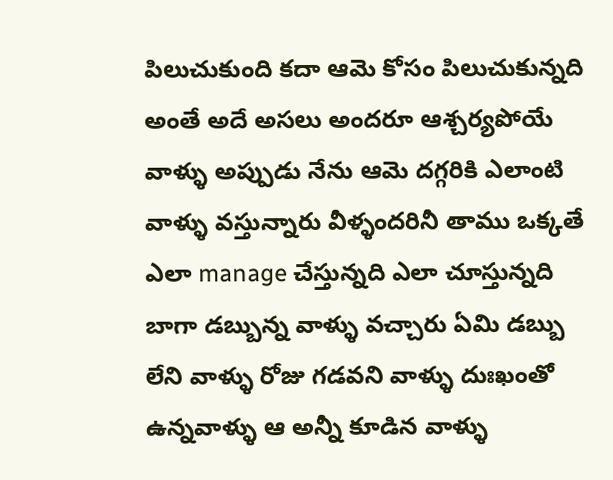పిలుచుకుంది కదా ఆమె కోసం పిలుచుకున్నది అంతే అదే అసలు అందరూ ఆశ్చర్యపోయే వాళ్ళు అప్పుడు నేను ఆమె దగ్గరికి ఎలాంటి వాళ్ళు వస్తున్నారు వీళ్ళందరినీ తాము ఒక్కతే ఎలా manage చేస్తున్నది ఎలా చూస్తున్నది బాగా డబ్బున్న వాళ్ళు వచ్చారు ఏమి డబ్బు లేని వాళ్ళు రోజు గడవని వాళ్ళు దుఃఖంతో ఉన్నవాళ్ళు ఆ అన్నీ కూడిన వాళ్ళు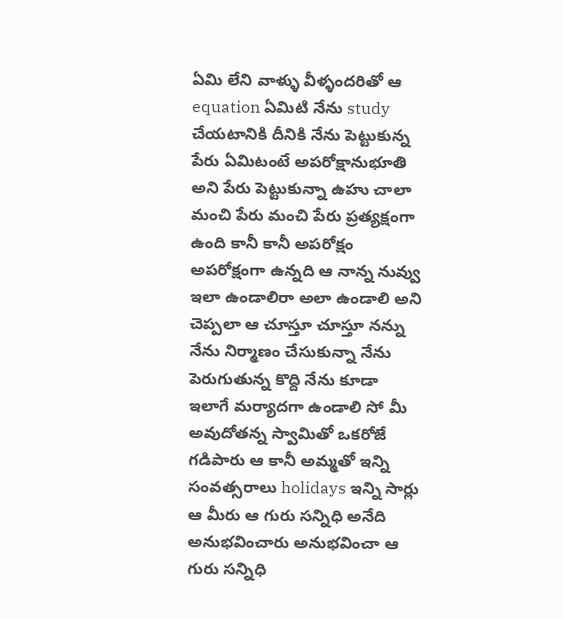ఏమి లేని వాళ్ళు వీళ్ళందరితో ఆ equation ఏమిటి నేను study చేయటానికి దీనికి నేను పెట్టుకున్న పేరు ఏమిటంటే అపరోక్షానుభూతి అని పేరు పెట్టుకున్నా ఉహు చాలా మంచి పేరు మంచి పేరు ప్రత్యక్షంగా ఉంది కానీ కానీ అపరోక్షం అపరోక్షంగా ఉన్నది ఆ నాన్న నువ్వు ఇలా ఉండాలిరా అలా ఉండాలి అని చెప్పలా ఆ చూస్తూ చూస్తూ నన్ను నేను నిర్మాణం చేసుకున్నా నేను పెరుగుతున్న కొద్ది నేను కూడా ఇలాగే మర్యాదగా ఉండాలి సో మీ అవుదోతన్న స్వామితో ఒకరోజే గడిపారు ఆ కానీ అమ్మతో ఇన్ని సంవత్సరాలు holidays ఇన్ని సార్లు ఆ మీరు ఆ గురు సన్నిధి అనేది అనుభవించారు అనుభవించా ఆ గురు సన్నిధి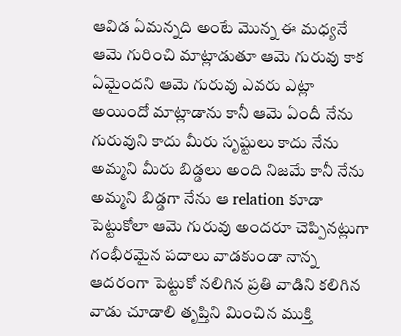ఆవిడ ఏమన్నది అంటే మొన్న ఈ మధ్యనే ఆమె గురించి మాట్లాడుతూ ఆమె గురువు కాక ఏమైందని ఆమె గురువు ఎవరు ఎట్లా అయిందో మాట్లాడాను కానీ ఆమె ఏందీ నేను గురువుని కాదు మీరు సృష్టులు కాదు నేను అమ్మని మీరు బిడ్డలు అంది నిజమే కానీ నేను అమ్మని బిడ్డగా నేను ఆ relation కూడా పెట్టుకోలా ఆమె గురువు అందరూ చెప్పినట్లుగా గంభీరమైన పదాలు వాడకుండా నాన్న ఆదరంగా పెట్టుకో నలిగిన ప్రతి వాడిని కలిగిన వాడు చూడాలి తృప్తిని మించిన ముక్తి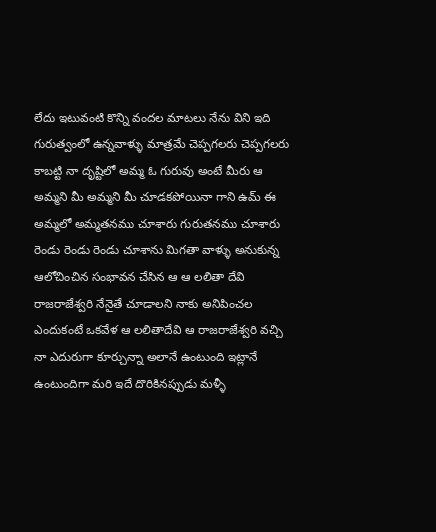లేదు ఇటువంటి కొన్ని వందల మాటలు నేను విని ఇది గురుత్వంలో ఉన్నవాళ్ళు మాత్రమే చెప్పగలరు చెప్పగలరు కాబట్టి నా దృష్టిలో అమ్మ ఓ గురువు అంటే మీరు ఆ అమ్మని మీ అమ్మని మీ చూడకపోయినా గాని ఉమ్ ఈ అమ్మలో అమ్మతనము చూశారు గురుతనము చూశారు రెండు రెండు రెండు చూశాను మిగతా వాళ్ళు అనుకున్న ఆలోచించిన సంభావన చేసిన ఆ ఆ లలితా దేవి రాజరాజేశ్వరి నేనైతే చూడాలని నాకు అనిపించల ఎందుకంటే ఒకవేళ ఆ లలితాదేవి ఆ రాజరాజేశ్వరి వచ్చి నా ఎదురుగా కూర్చున్నా అలానే ఉంటుంది ఇట్లానే ఉంటుందిగా మరి ఇదే దొరికినప్పుడు మళ్ళీ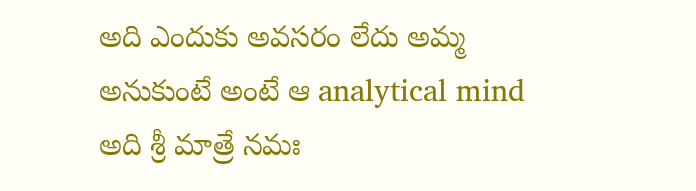అది ఎందుకు అవసరం లేదు అమ్మ అనుకుంటే అంటే ఆ analytical mind అది శ్రీ మాత్రే నమః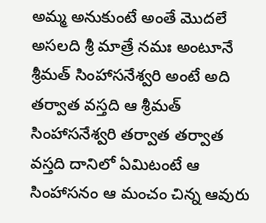అమ్మ అనుకుంటే అంతే మొదలే అసలది శ్రీ మాత్రే నమః అంటూనే శ్రీమత్ సింహాసనేశ్వరి అంటే అది తర్వాత వస్తది ఆ శ్రీమత్ సింహాసనేశ్వరి తర్వాత తర్వాత వస్తది దానిలో ఏమిటంటే ఆ సింహాసనం ఆ మంచం చిన్న ఆవురు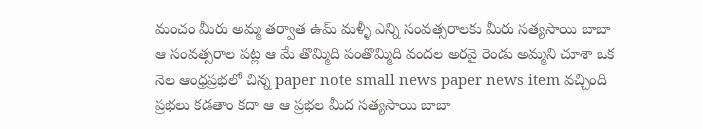మంచం మీరు అమ్మ తర్వాత ఉమ్ మళ్ళీ ఎన్ని సంవత్సరాలకు మీరు సత్యసాయి బాబా ఆ సంవత్సరాల పట్ల ఆ మే తొమ్మిది పంతొమ్మిది వందల అరవై రెండు అమ్మని చూశా ఒక నెల ఆంధ్రప్రభలో చిన్న paper note small news paper news item వచ్చింది ప్రభలు కడతాం కదా ఆ ఆ ప్రభల మీద సత్యసాయి బాబా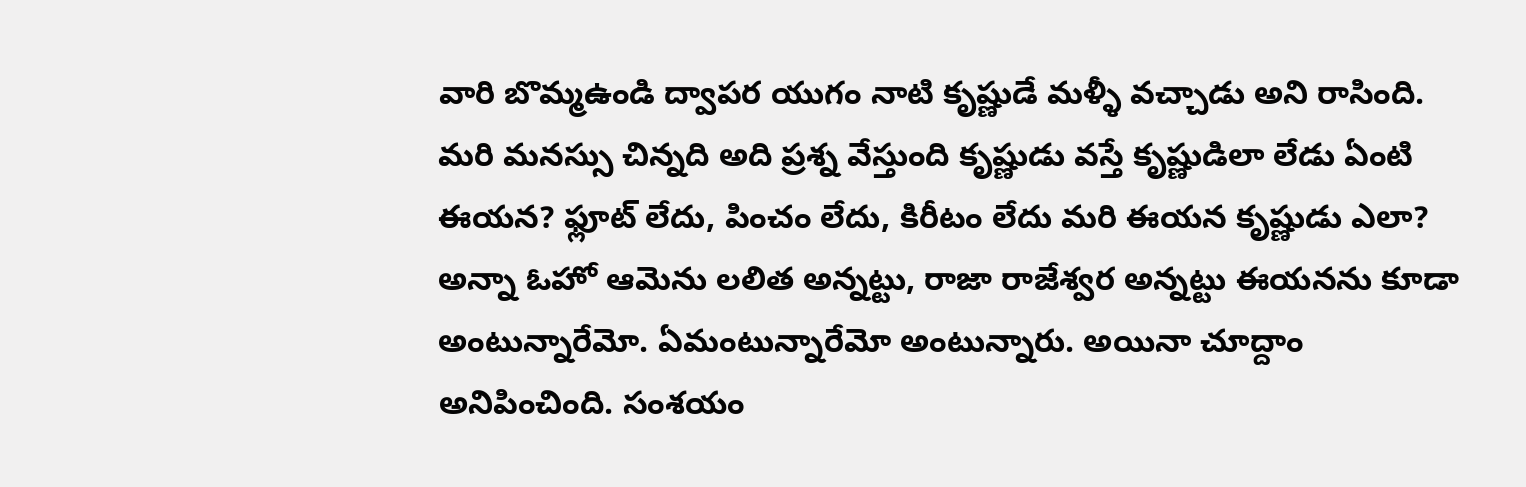వారి బొమ్మఉండి ద్వాపర యుగం నాటి కృష్ణుడే మళ్ళీ వచ్చాడు అని రాసింది. మరి మనస్సు చిన్నది అది ప్రశ్న వేస్తుంది కృష్ణుడు వస్తే కృష్ణుడిలా లేడు ఏంటి ఈయన? ఫ్లూట్ లేదు, పించం లేదు, కిరీటం లేదు మరి ఈయన కృష్ణుడు ఎలా? అన్నా ఓహో ఆమెను లలిత అన్నట్టు, రాజా రాజేశ్వర అన్నట్టు ఈయనను కూడా అంటున్నారేమో. ఏమంటున్నారేమో అంటున్నారు. అయినా చూద్దాం అనిపించింది. సంశయం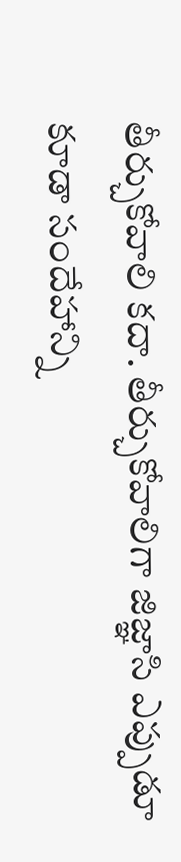తీర్చుకోవాలి కదా. తీర్చుకోవాలిగా జిజ్ఞాసి ఎప్పుడూ కూడా సందేహాన్ని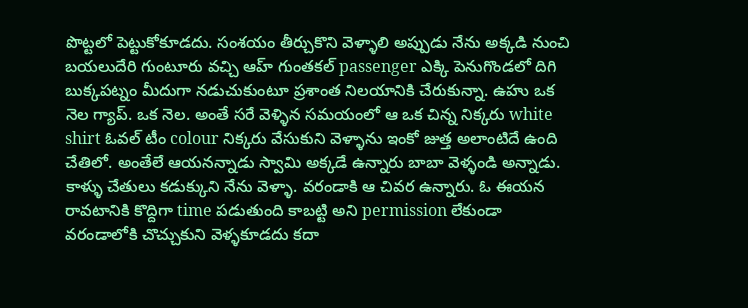పొట్టలో పెట్టుకోకూడదు. సంశయం తీర్చుకొని వెళ్ళాలి అప్పుడు నేను అక్కడి నుంచి బయలుదేరి గుంటూరు వచ్చి ఆహ్ గుంతకల్ passenger ఎక్కి పెనుగొండలో దిగి బుక్కపట్నం మీదుగా నడుచుకుంటూ ప్రశాంత నిలయానికి చేరుకున్నా. ఉహు ఒక నెల గ్యాప్. ఒక నెల. అంతే సరే వెళ్ళిన సమయంలో ఆ ఒక చిన్న నిక్కరు white shirt ఓవల్ టీం colour నిక్కరు వేసుకుని వెళ్ళాను ఇంకో జుత్త అలాంటిదే ఉంది చేతిలో. అంతేలే ఆయనన్నాడు స్వామి అక్కడే ఉన్నారు బాబా వెళ్ళండి అన్నాడు. కాళ్ళు చేతులు కడుక్కుని నేను వెళ్ళా. వరండాకి ఆ చివర ఉన్నారు. ఓ ఈయన రావటానికి కొద్దిగా time పడుతుంది కాబట్టి అని permission లేకుండా వరండాలోకి చొచ్చుకుని వెళ్ళకూడదు కదా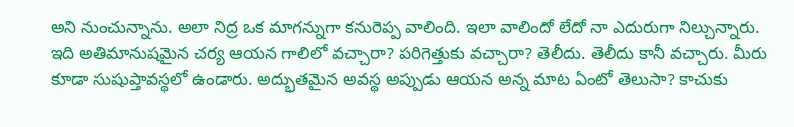అని నుంచున్నాను. అలా నిద్ర ఒక మాగన్నుగా కనురెప్ప వాలింది. ఇలా వాలిందో లేదో నా ఎదురుగా నిల్చున్నారు. ఇది అతిమానుషమైన చర్య ఆయన గాలిలో వచ్చారా? పరిగెత్తుకు వచ్చారా? తెలీదు. తెలీదు కానీ వచ్చారు. మీరు కూడా సుషుప్తావస్థలో ఉండారు. అద్భుతమైన అవస్థ అప్పుడు ఆయన అన్న మాట ఏంటో తెలుసా? కాచుకు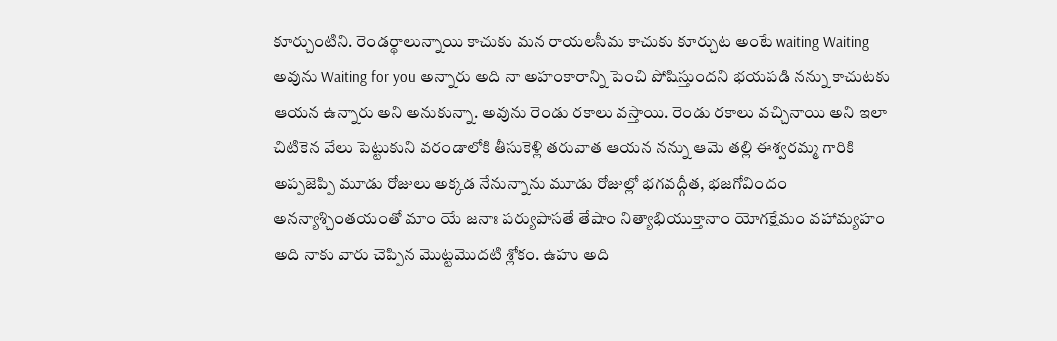కూర్చుంటిని. రెండర్థాలున్నాయి కాచుకు మన రాయలసీమ కాచుకు కూర్చుట అంటే waiting Waiting అవును Waiting for you అన్నారు అది నా అహంకారాన్ని పెంచి పోషిస్తుందని భయపడి నన్ను కాచుటకు ఆయన ఉన్నారు అని అనుకున్నా. అవును రెండు రకాలు వస్తాయి. రెండు రకాలు వచ్చినాయి అని ఇలా చిటికెన వేలు పెట్టుకుని వరండాలోకి తీసుకెళ్లి తరువాత ఆయన నన్ను ఆమె తల్లి ఈశ్వరమ్మ గారికి అప్పజెప్పి మూడు రోజులు అక్కడ నేనున్నాను మూడు రోజుల్లో భగవద్గీత, భజగోవిందం అనన్యాశ్చింతయంతో మాం యే జనాః పర్యుపాసతే తేషాం నిత్యాభియుక్తానాం యోగక్షేమం వహామ్యహం అది నాకు వారు చెప్పిన మొట్టమొదటి శ్లోకం. ఉహు అది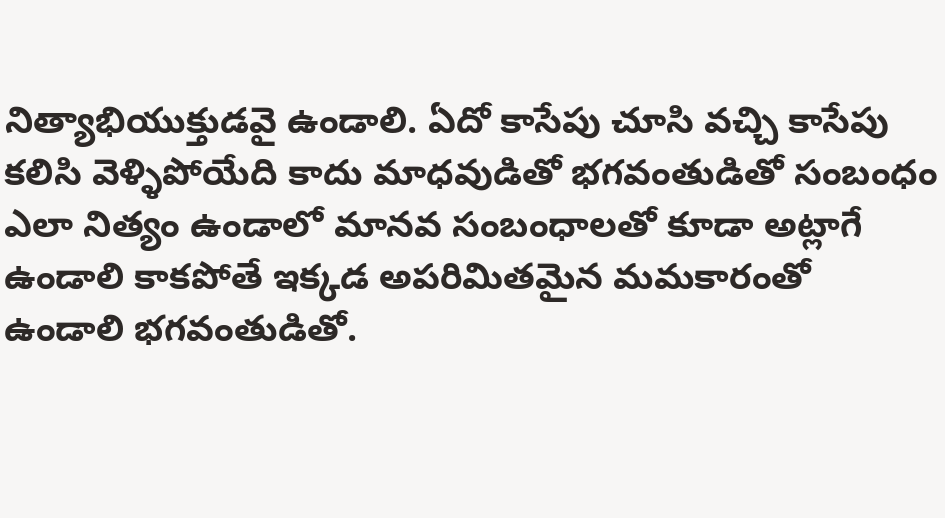నిత్యాభియుక్తుడవై ఉండాలి. ఏదో కాసేపు చూసి వచ్చి కాసేపు కలిసి వెళ్ళిపోయేది కాదు మాధవుడితో భగవంతుడితో సంబంధం ఎలా నిత్యం ఉండాలో మానవ సంబంధాలతో కూడా అట్లాగే ఉండాలి కాకపోతే ఇక్కడ అపరిమితమైన మమకారంతో ఉండాలి భగవంతుడితో.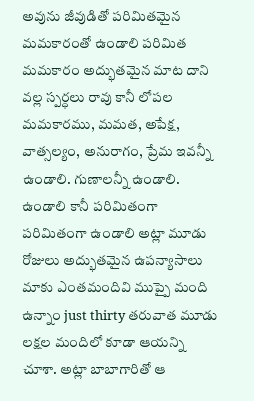అవును జీవుడితో పరిమితమైన మమకారంతో ఉండాలి పరిమిత మమకారం అద్భుతమైన మాట దాని వల్ల స్పర్ధలు రావు కానీ లోపల మమకారము, మమత, అపేక్ష, వాత్సల్యం, అనురాగం, ప్రేమ ఇవన్నీ ఉండాలి. గుణాలన్నీ ఉండాలి. ఉండాలి కానీ పరిమితంగా పరిమితంగా ఉండాలి అట్లా మూడు రోజులు అద్భుతమైన ఉపన్యాసాలు మాకు ఎంతమందివి ముప్పై మంది ఉన్నాం just thirty తరువాత మూడు లక్షల మందిలో కూడా ఆయన్ని చూశా. అట్లా బాబాగారితో ఆ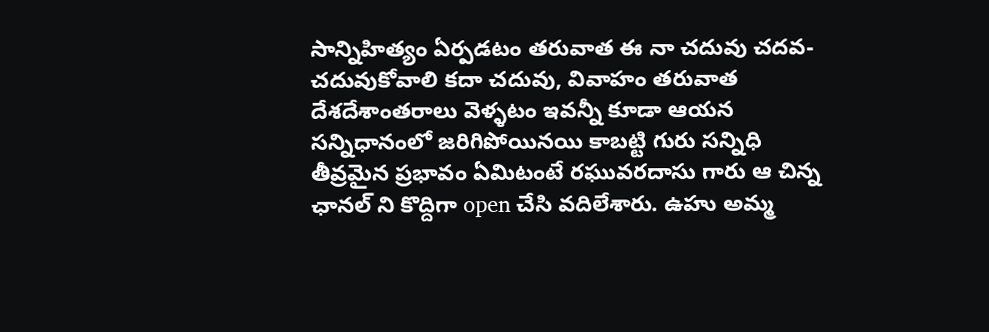సాన్నిహిత్యం ఏర్పడటం తరువాత ఈ నా చదువు చదవ-చదువుకోవాలి కదా చదువు, వివాహం తరువాత దేశదేశాంతరాలు వెళ్ళటం ఇవన్నీ కూడా ఆయన సన్నిధానంలో జరిగిపోయినయి కాబట్టి గురు సన్నిధి తీవ్రమైన ప్రభావం ఏమిటంటే రఘువరదాసు గారు ఆ చిన్న ఛానల్ ని కొద్దిగా open చేసి వదిలేశారు. ఉహు అమ్మ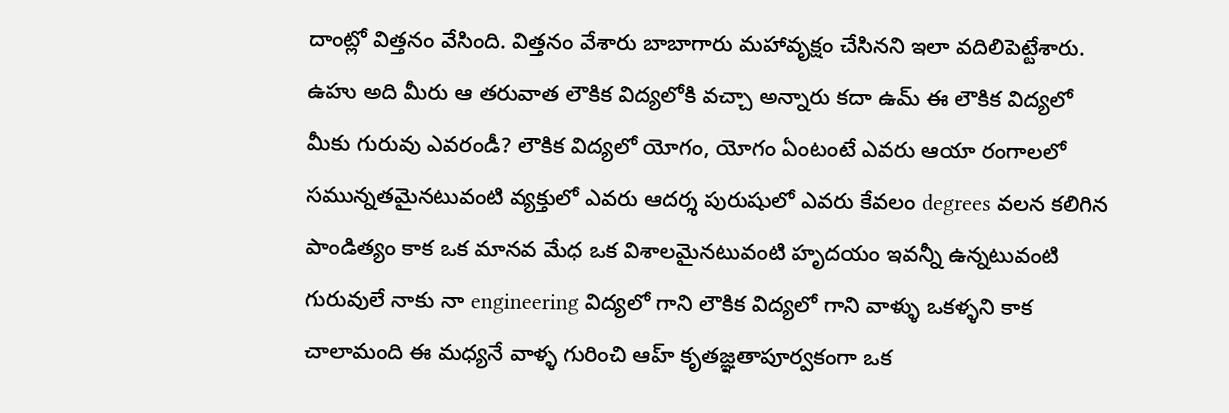దాంట్లో విత్తనం వేసింది. విత్తనం వేశారు బాబాగారు మహావృక్షం చేసినని ఇలా వదిలిపెట్టేశారు. ఉహు అది మీరు ఆ తరువాత లౌకిక విద్యలోకి వచ్చా అన్నారు కదా ఉమ్ ఈ లౌకిక విద్యలో మీకు గురువు ఎవరండీ? లౌకిక విద్యలో యోగం, యోగం ఏంటంటే ఎవరు ఆయా రంగాలలో సమున్నతమైనటువంటి వ్యక్తులో ఎవరు ఆదర్శ పురుషులో ఎవరు కేవలం degrees వలన కలిగిన పాండిత్యం కాక ఒక మానవ మేధ ఒక విశాలమైనటువంటి హృదయం ఇవన్నీ ఉన్నటువంటి గురువులే నాకు నా engineering విద్యలో గాని లౌకిక విద్యలో గాని వాళ్ళు ఒకళ్ళని కాక చాలామంది ఈ మధ్యనే వాళ్ళ గురించి ఆహ్ కృతజ్ఞతాపూర్వకంగా ఒక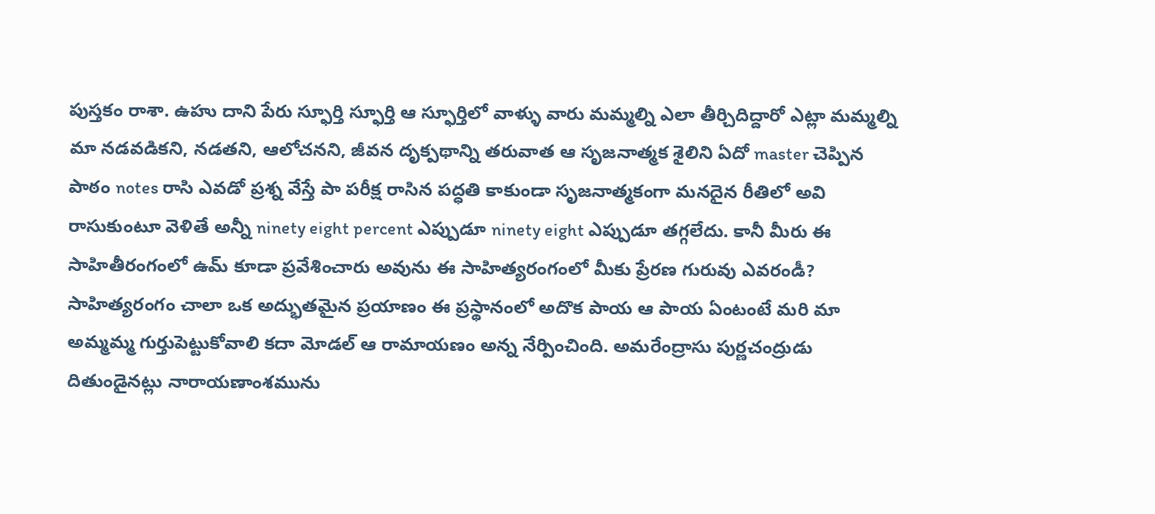పుస్తకం రాశా. ఉహు దాని పేరు స్ఫూర్తి స్ఫూర్తి ఆ స్ఫూర్తిలో వాళ్ళు వారు మమ్మల్ని ఎలా తీర్చిదిద్దారో ఎట్లా మమ్మల్ని మా నడవడికని, నడతని, ఆలోచనని, జీవన దృక్పథాన్ని తరువాత ఆ సృజనాత్మక శైలిని ఏదో master చెప్పిన పాఠం notes రాసి ఎవడో ప్రశ్న వేస్తే పా పరీక్ష రాసిన పద్ధతి కాకుండా సృజనాత్మకంగా మనదైన రీతిలో అవి రాసుకుంటూ వెళితే అన్నీ ninety eight percent ఎప్పుడూ ninety eight ఎప్పుడూ తగ్గలేదు. కానీ మీరు ఈ సాహితీరంగంలో ఉమ్ కూడా ప్రవేశించారు అవును ఈ సాహిత్యరంగంలో మీకు ప్రేరణ గురువు ఎవరండీ? సాహిత్యరంగం చాలా ఒక అద్భుతమైన ప్రయాణం ఈ ప్రస్థానంలో అదొక పాయ ఆ పాయ ఏంటంటే మరి మా అమ్మమ్మ గుర్తుపెట్టుకోవాలి కదా మోడల్ ఆ రామాయణం అన్న నేర్పించింది. అమరేంద్రాసు పుర్ణచంద్రుడు దితుండైనట్లు నారాయణాంశమును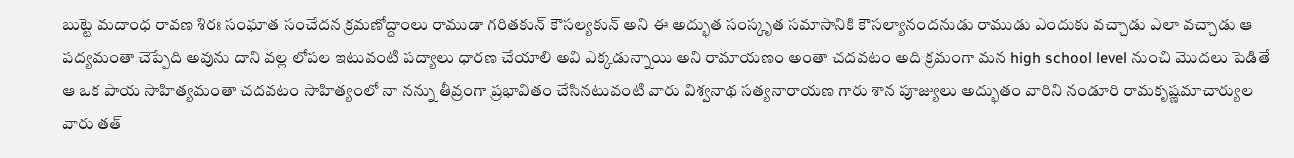బుట్టె మదాంధ రావణ శిరః సంఘాత సంచేదన క్రమణోద్దాంలు రాముడా గరితకున్ కౌసల్యకున్ అని ఈ అద్భుత సంస్కృత సమాసానికి కౌసల్యానందనుడు రాముడు ఎందుకు వచ్చాడు ఎలా వచ్చాడు ఆ పద్యమంతా చెప్పేది అవును దాని వల్ల లోపల ఇటువంటి పద్యాలు ధారణ చేయాలి అవి ఎక్కడున్నాయి అని రామాయణం అంతా చదవటం అది క్రమంగా మన high school level నుంచి మొదలు పెడితే ఆ ఒక పాయ సాహిత్యమంతా చదవటం సాహిత్యంలో నా నన్ను తీవ్రంగా ప్రభావితం చేసినటువంటి వారు విశ్వనాథ సత్యనారాయణ గారు శాన పూజ్యులు అద్భుతం వారిని నండూరి రామకృష్ణమాచార్యుల వారు తత్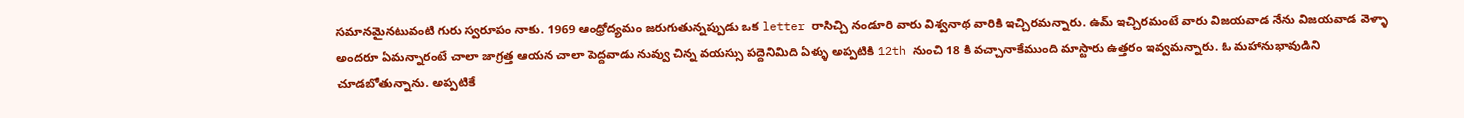సమానమైనటువంటి గురు స్వరూపం నాకు. 1969 ఆంధ్రోద్యమం జరుగుతున్నప్పుడు ఒక letter రాసిచ్చి నండూరి వారు విశ్వనాథ వారికి ఇచ్చిరమన్నారు. ఉమ్ ఇచ్చిరమంటే వారు విజయవాడ నేను విజయవాడ వెళ్ళా అందరూ ఏమన్నారంటే చాలా జాగ్రత్త ఆయన చాలా పెద్దవాడు నువ్వు చిన్న వయస్సు పద్దెనిమిది ఏళ్ళు అప్పటికి 12th నుంచి 18 కి వచ్చానాకేముంది మాస్టారు ఉత్తరం ఇవ్వమన్నారు. ఓ మహానుభావుడిని చూడబోతున్నాను. అప్పటికే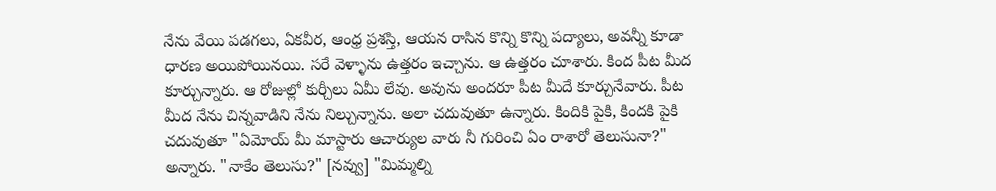నేను వేయి పడగలు, ఏకవీర, ఆంధ్ర ప్రశస్తి, ఆయన రాసిన కొన్ని కొన్ని పద్యాలు, అవన్నీ కూడా ధారణ అయిపోయినయి. సరే వెళ్ళాను ఉత్తరం ఇచ్చాను. ఆ ఉత్తరం చూశారు. కింద పీట మీద కూర్చున్నారు. ఆ రోజుల్లో కుర్చీలు ఏమీ లేవు. అవును అందరూ పీట మీదే కూర్చునేవారు. పీట మీద నేను చిన్నవాడిని నేను నిల్చున్నాను. అలా చదువుతూ ఉన్నారు. కిందికి పైకి, కిందకి పైకి చదువుతూ "ఏమోయ్ మీ మాస్టారు ఆచార్యుల వారు నీ గురించి ఏం రాశారో తెలుసునా?" అన్నారు. "నాకేం తెలుసు?" [నవ్వు] "మిమ్మల్ని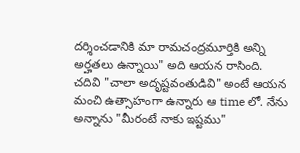దర్శించడానికి మా రామచంద్రమూర్తికి అన్ని అర్హతలు ఉన్నాయి" అది ఆయన రాసింది. చదివి "చాలా అదృష్టవంతుడివి" అంటే ఆయన మంచి ఉత్సాహంగా ఉన్నారు ఆ time లో. నేను అన్నాను "మీరంటే నాకు ఇష్టము"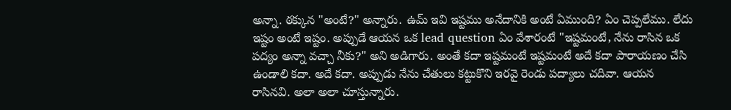అన్నా. ఠక్కున "అంటే?" అన్నారు. ఉమ్ ఇవి ఇష్టము అనేదానికి అంటే ఏముంది? ఏం చెప్పలేము. లేదు ఇష్టం అంటే ఇష్టం. అప్పుడే ఆయన ఒక lead question ఏం వేశారంటే "ఇష్టమంటే, నేను రాసిన ఒక పద్యం అన్నా వచ్చా నీకు?" అని అడిగారు. అంతే కదా ఇష్టమంటే ఇష్టమంటే అదే కదా పారాయణం చేసి ఉండాలి కదా. అదే కదా. అప్పుడు నేను చేతులు కట్టుకొని ఇరవై రెండు పద్యాలు చదివా. ఆయన రాసినవి. అలా అలా చూస్తున్నారు.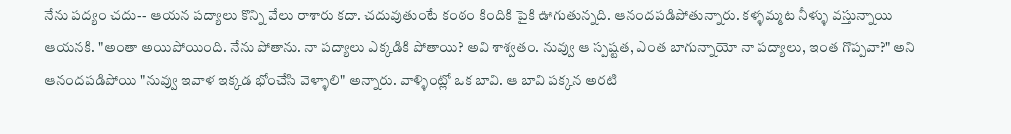నేను పద్యం చదు-- ఆయన పద్యాలు కొన్ని వేలు రాశారు కదా. చదువుతుంటే కంఠం కిందికి పైకి ఊగుతున్నది. ఆనందపడిపోతున్నారు. కళ్ళమ్మట నీళ్ళు వస్తున్నాయి ఆయనకి. "అంతా అయిపోయింది. నేను పోతాను. నా పద్యాలు ఎక్కడికి పోతాయి? అవి శాశ్వతం. నువ్వు ఆ స్పష్టత, ఎంత బాగున్నాయో నా పద్యాలు, ఇంత గొప్పవా?" అని ఆనందపడిపోయి "నువ్వు ఇవాళ ఇక్కడ భోంచేసి వెళ్ళాలి" అన్నారు. వాళ్ళింట్లో ఒక బావి. ఆ బావి పక్కన అరటి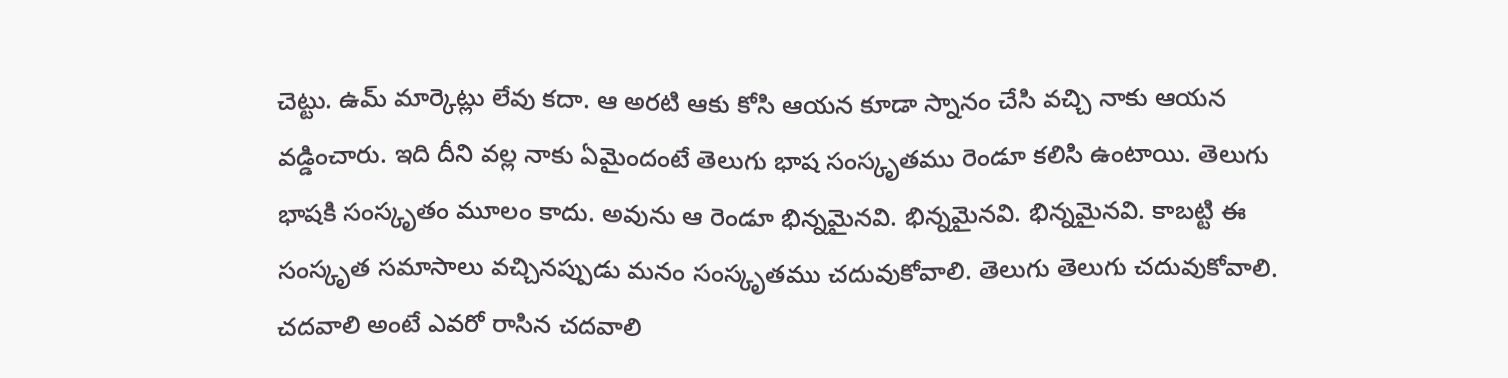చెట్టు. ఉమ్ మార్కెట్లు లేవు కదా. ఆ అరటి ఆకు కోసి ఆయన కూడా స్నానం చేసి వచ్చి నాకు ఆయన వడ్డించారు. ఇది దీని వల్ల నాకు ఏమైందంటే తెలుగు భాష సంస్కృతము రెండూ కలిసి ఉంటాయి. తెలుగు భాషకి సంస్కృతం మూలం కాదు. అవును ఆ రెండూ భిన్నమైనవి. భిన్నమైనవి. భిన్నమైనవి. కాబట్టి ఈ సంస్కృత సమాసాలు వచ్చినప్పుడు మనం సంస్కృతము చదువుకోవాలి. తెలుగు తెలుగు చదువుకోవాలి. చదవాలి అంటే ఎవరో రాసిన చదవాలి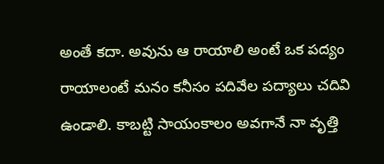అంతే కదా. అవును ఆ రాయాలి అంటే ఒక పద్యం రాయాలంటే మనం కనీసం పదివేల పద్యాలు చదివి ఉండాలి. కాబట్టి సాయంకాలం అవగానే నా వృత్తి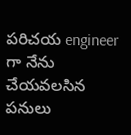పరిచయ engineer గా నేను చేయవలసిన పనులు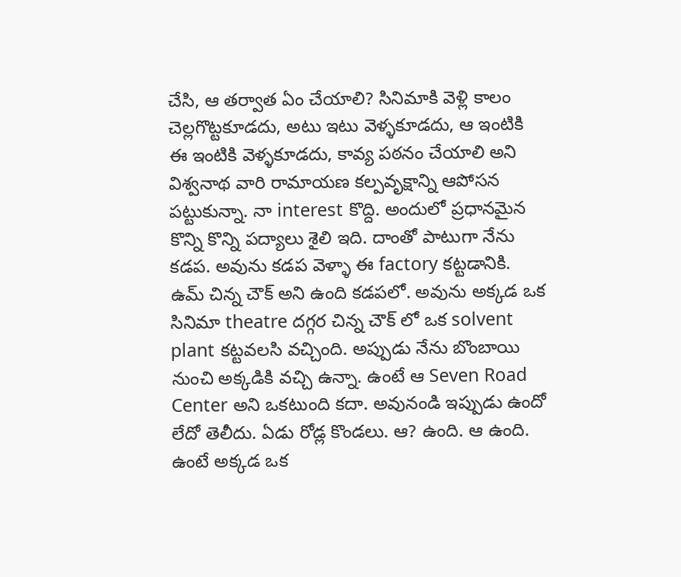చేసి, ఆ తర్వాత ఏం చేయాలి? సినిమాకి వెళ్లి కాలం చెల్లగొట్టకూడదు, అటు ఇటు వెళ్ళకూడదు, ఆ ఇంటికి ఈ ఇంటికి వెళ్ళకూడదు, కావ్య పఠనం చేయాలి అని విశ్వనాథ వారి రామాయణ కల్పవృక్షాన్ని ఆపోసన పట్టుకున్నా. నా interest కొద్ది. అందులో ప్రధానమైన కొన్ని కొన్ని పద్యాలు శైలి ఇది. దాంతో పాటుగా నేను కడప. అవును కడప వెళ్ళా ఈ factory కట్టడానికి. ఉమ్ చిన్న చౌక్ అని ఉంది కడపలో. అవును అక్కడ ఒక సినిమా theatre దగ్గర చిన్న చౌక్ లో ఒక solvent plant కట్టవలసి వచ్చింది. అప్పుడు నేను బొంబాయి నుంచి అక్కడికి వచ్చి ఉన్నా. ఉంటే ఆ Seven Road Center అని ఒకటుంది కదా. అవునండి ఇప్పుడు ఉందో లేదో తెలీదు. ఏడు రోడ్ల కొండలు. ఆ? ఉంది. ఆ ఉంది. ఉంటే అక్కడ ఒక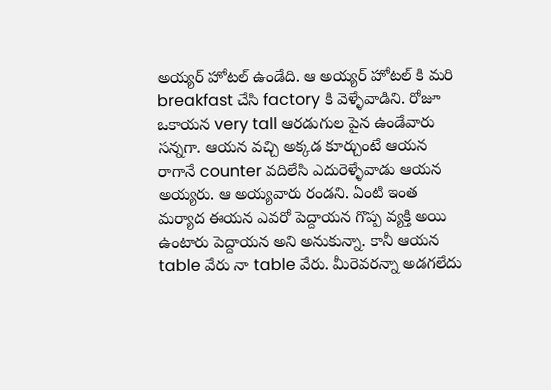అయ్యర్ హోటల్ ఉండేది. ఆ అయ్యర్ హోటల్ కి మరి breakfast చేసి factory కి వెళ్ళేవాడిని. రోజూ ఒకాయన very tall ఆరడుగుల పైన ఉండేవారు సన్నగా. ఆయన వచ్చి అక్కడ కూర్చుంటే ఆయన రాగానే counter వదిలేసి ఎదురెళ్ళేవాడు ఆయన అయ్యరు. ఆ అయ్యవారు రండని. ఏంటి ఇంత మర్యాద ఈయన ఎవరో పెద్దాయన గొప్ప వ్యక్తి అయి ఉంటారు పెద్దాయన అని అనుకున్నా. కానీ ఆయన table వేరు నా table వేరు. మీరెవరన్నా అడగలేదు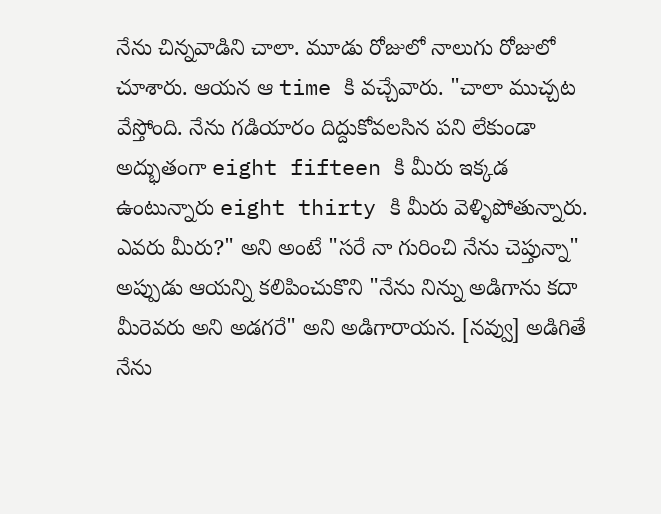నేను చిన్నవాడిని చాలా. మూడు రోజులో నాలుగు రోజులో చూశారు. ఆయన ఆ time కి వచ్చేవారు. "చాలా ముచ్చట వేస్తోంది. నేను గడియారం దిద్దుకోవలసిన పని లేకుండా అద్భుతంగా eight fifteen కి మీరు ఇక్కడ ఉంటున్నారు eight thirty కి మీరు వెళ్ళిపోతున్నారు. ఎవరు మీరు?" అని అంటే "సరే నా గురించి నేను చెప్తున్నా" అప్పుడు ఆయన్ని కలిపించుకొని "నేను నిన్ను అడిగాను కదా మీరెవరు అని అడగరే" అని అడిగారాయన. [నవ్వు] అడిగితే నేను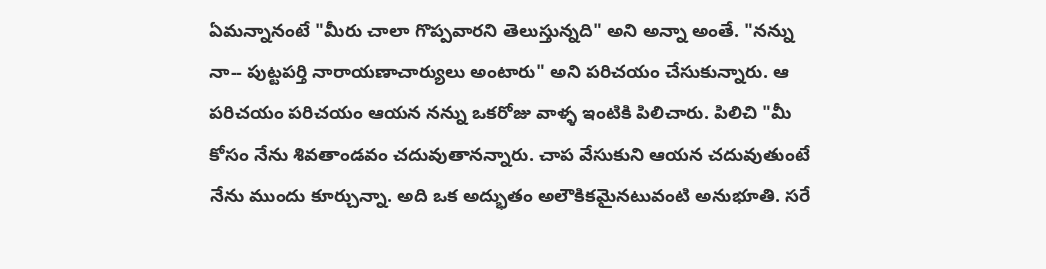ఏమన్నానంటే "మీరు చాలా గొప్పవారని తెలుస్తున్నది" అని అన్నా అంతే. "నన్ను నా-- పుట్టపర్తి నారాయణాచార్యులు అంటారు" అని పరిచయం చేసుకున్నారు. ఆ పరిచయం పరిచయం ఆయన నన్ను ఒకరోజు వాళ్ళ ఇంటికి పిలిచారు. పిలిచి "మీ కోసం నేను శివతాండవం చదువుతానన్నారు. చాప వేసుకుని ఆయన చదువుతుంటే నేను ముందు కూర్చున్నా. అది ఒక అద్భుతం అలౌకికమైనటువంటి అనుభూతి. సరే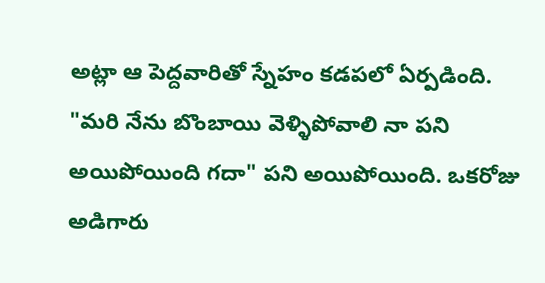అట్లా ఆ పెద్దవారితో స్నేహం కడపలో ఏర్పడింది. "మరి నేను బొంబాయి వెళ్ళిపోవాలి నా పని అయిపోయింది గదా" పని అయిపోయింది. ఒకరోజు అడిగారు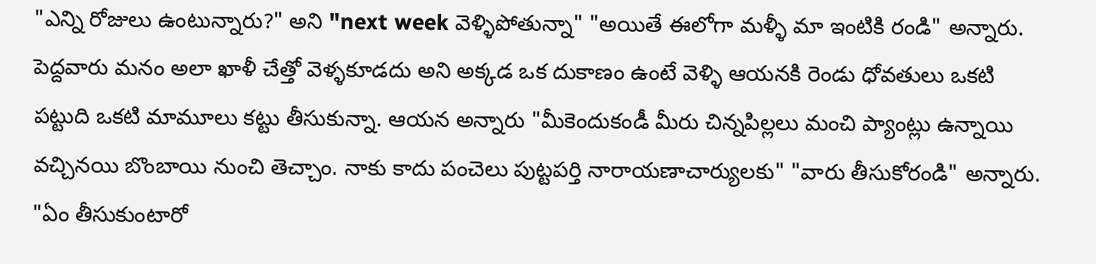"ఎన్ని రోజులు ఉంటున్నారు?" అని "next week వెళ్ళిపోతున్నా" "అయితే ఈలోగా మళ్ళీ మా ఇంటికి రండి" అన్నారు. పెద్దవారు మనం అలా ఖాళీ చేత్తో వెళ్ళకూడదు అని అక్కడ ఒక దుకాణం ఉంటే వెళ్ళి ఆయనకి రెండు ధోవతులు ఒకటి పట్టుది ఒకటి మామూలు కట్టు తీసుకున్నా. ఆయన అన్నారు "మీకెందుకండీ మీరు చిన్నపిల్లలు మంచి ప్యాంట్లు ఉన్నాయి వచ్చినయి బొంబాయి నుంచి తెచ్చాం. నాకు కాదు పంచెలు పుట్టపర్తి నారాయణాచార్యులకు" "వారు తీసుకోరండి" అన్నారు. "ఏం తీసుకుంటారో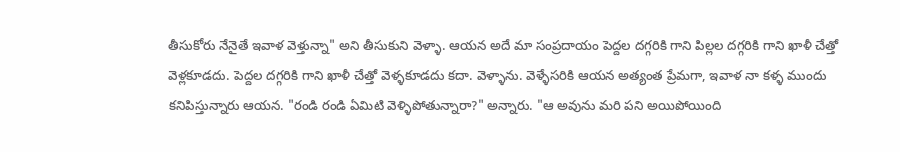తీసుకోరు నేనైతే ఇవాళ వెళ్తున్నా" అని తీసుకుని వెళ్ళా. ఆయన అదే మా సంప్రదాయం పెద్దల దగ్గరికి గాని పిల్లల దగ్గరికి గాని ఖాళీ చేత్తో వెళ్లకూడదు. పెద్దల దగ్గరికి గాని ఖాళీ చేత్తో వెళ్ళకూడదు కదా. వెళ్ళాను. వెళ్ళేసరికి ఆయన అత్యంత ప్రేమగా, ఇవాళ నా కళ్ళ ముందు కనిపిస్తున్నారు ఆయన. "రండి రండి ఏమిటి వెళ్ళిపోతున్నారా?" అన్నారు. "ఆ అవును మరి పని అయిపోయింది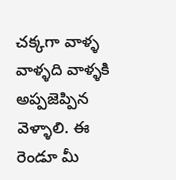చక్కగా వాళ్ళ వాళ్ళది వాళ్ళకి అప్పజెప్పిన వెళ్ళాలి. ఈ రెండూ మీ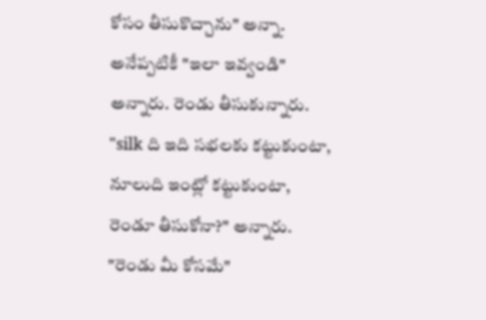కోసం తీసుకొచ్చాను" అన్నా. అనేప్పటికీ "ఇలా ఇవ్వండి" అన్నారు. రెండు తీసుకున్నారు. "silk ది ఇది సభలకు కట్టుకుంటా, నూలుది ఇంట్లో కట్టుకుంటా, రెండూ తీసుకోనా?" అన్నారు. "రెండు మీ కోసమే"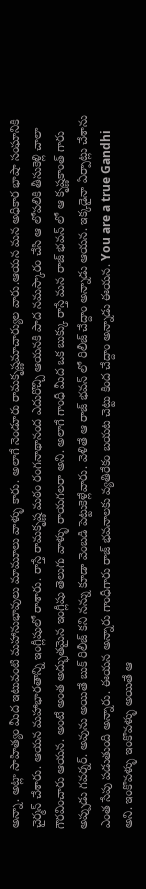అన్నా. అట్లా సాహిత్యం మీద ఇటువంటి మహానుభావులు మామూలు వాళ్ళు కారు. అలాగే నెండూరు రామకృష్ణమాచార్యుల వారు.ఆయన మన అధికార భాషా సంఘానికి చైర్మన్ చేశారు. ఆయన మహాభారతాన్ని ఇంగ్లీషులో రాశారు. రాస్తే రామకృష్ణ మఠం రంగనాథానంద ఎదురొచ్చి ఆయనకి పాద నమస్కారం చేసి ఆ లోపలికి తీసుకెళ్లి చాలా గౌరవించారు ఆయన. అంటే అంత అద్భుతమైన ఇంగ్లీషు తెలుగు వాళ్ళు రాయగలరా అని. అలాగే గాంధీ మీద ఒక బుక్కు రాస్తే మన రాజ్ భవన్ లో ఆ కృష్ణకాంత్ గారు అప్పుడు గవర్నర్. అవును అయితే బుక్ రిలీజ్ కని నన్ను కూడా వెంబడి పెట్టుకెళ్లేవారు. వెళితే ఆ రాజ్ భవన్ లో రిలీజ్ చేద్దాం అన్నాడు ఆయన. ఇక్కడైనా ఏర్పాట్లు చేశాను ఎంత సేపు పడుతుంది అన్నారు. ఈయన అన్నారు గాంధీగారు రాజ్ భవనాలకు వ్యతిరేకం బయట చెట్టు కింద చేద్దాం అన్నాడు ఈయన. You are a true Gandhi అని. ఇంకొవళ్ళు ఇంకొవళ్ళు అయితే ఆ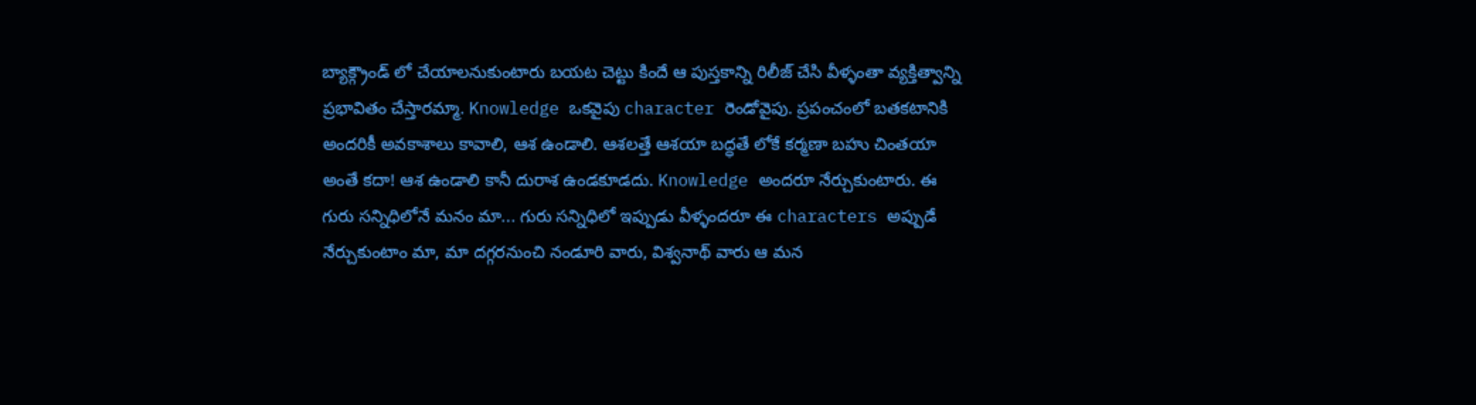బ్యాక్గ్రౌండ్ లో చేయాలనుకుంటారు బయట చెట్టు కిందే ఆ పుస్తకాన్ని రిలీజ్ చేసి వీళ్ళంతా వ్యక్తిత్వాన్ని ప్రభావితం చేస్తారమ్మా. Knowledge ఒకవైపు character రెండోవైపు. ప్రపంచంలో బతకటానికి అందరికీ అవకాశాలు కావాలి, ఆశ ఉండాలి. ఆశలత్తే ఆశయా బద్ధతే లోకే కర్మణా బహు చింతయా అంతే కదా! ఆశ ఉండాలి కానీ దురాశ ఉండకూడదు. Knowledge అందరూ నేర్చుకుంటారు. ఈ గురు సన్నిధిలోనే మనం మా... గురు సన్నిధిలో ఇప్పుడు వీళ్ళందరూ ఈ characters అప్పుడే నేర్చుకుంటాం మా, మా దగ్గరనుంచి నండూరి వారు, విశ్వనాథ్ వారు ఆ మన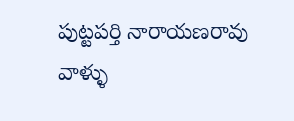పుట్టపర్తి నారాయణరావు వాళ్ళు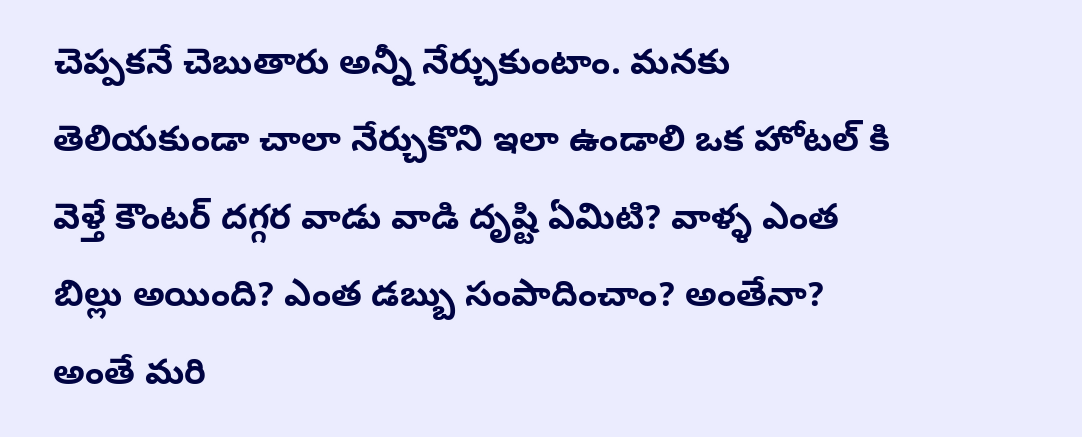చెప్పకనే చెబుతారు అన్నీ నేర్చుకుంటాం. మనకు తెలియకుండా చాలా నేర్చుకొని ఇలా ఉండాలి ఒక హోటల్ కి వెళ్తే కౌంటర్ దగ్గర వాడు వాడి దృష్టి ఏమిటి? వాళ్ళ ఎంత బిల్లు అయింది? ఎంత డబ్బు సంపాదించాం? అంతేనా? అంతే మరి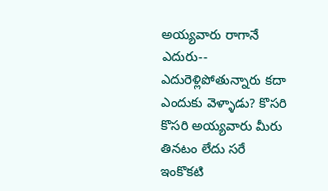అయ్యవారు రాగానే ఎదురు-- ఎదురెళ్లిపోతున్నారు కదా ఎందుకు వెళ్ళాడు? కొసరి కొసరి అయ్యవారు మీరు తినటం లేదు సరే ఇంకొకటి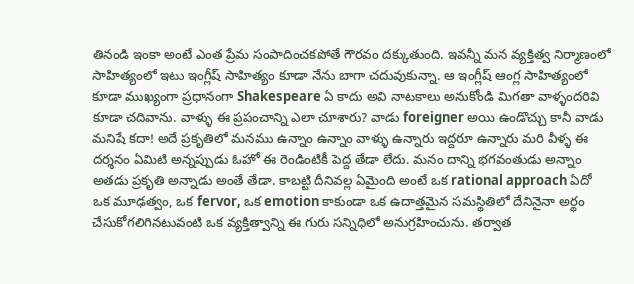తినండి ఇంకా అంటే ఎంత ప్రేమ సంపాదించకపోతే గౌరవం దక్కుతుంది. ఇవన్నీ మన వ్యక్తిత్వ నిర్మాణంలో సాహిత్యంలో ఇటు ఇంగ్లీష్ సాహిత్యం కూడా నేను బాగా చదువుకున్నా. ఆ ఇంగ్లీష్ ఆంగ్ల సాహిత్యంలో కూడా ముఖ్యంగా ప్రధానంగా Shakespeare ఏ కాదు అవి నాటకాలు అనుకోండి మిగతా వాళ్ళందరివి కూడా చదివాను. వాళ్ళు ఈ ప్రపంచాన్ని ఎలా చూశారు? వాడు foreigner అయి ఉండొచ్చు కానీ వాడు మనిషే కదా! అదే ప్రకృతిలో మనము ఉన్నాం ఉన్నాం వాళ్ళు ఉన్నారు ఇద్దరూ ఉన్నారు మరి వీళ్ళ ఈ దర్శనం ఏమిటి అన్నప్పుడు ఓహో ఈ రెండింటికీ పెద్ద తేడా లేదు. మనం దాన్ని భగవంతుడు అన్నాం అతడు ప్రకృతి అన్నాడు అంతే తేడా. కాబట్టి దీనివల్ల ఏమైంది అంటే ఒక rational approach ఏదో ఒక మూఢత్వం, ఒక fervor, ఒక emotion కాకుండా ఒక ఉదాత్తమైన సమస్థితిలో దేనినైనా అర్థం చేసుకోగలిగినటువంటి ఒక వ్యక్తిత్వాన్ని ఈ గురు సన్నిధిలో అనుగ్రహించును. తర్వాత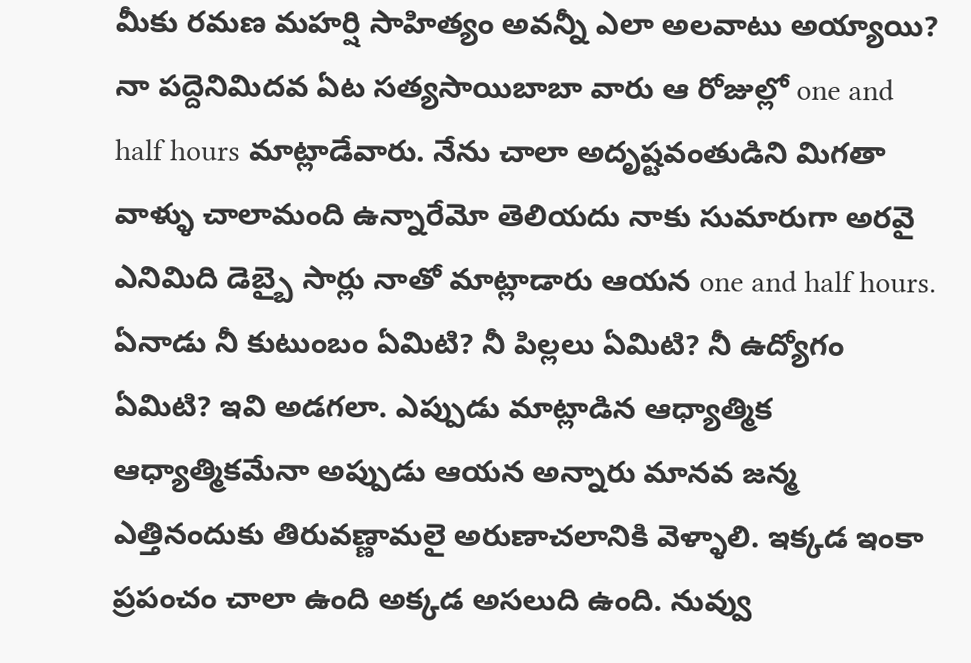మీకు రమణ మహర్షి సాహిత్యం అవన్నీ ఎలా అలవాటు అయ్యాయి? నా పద్దెనిమిదవ ఏట సత్యసాయిబాబా వారు ఆ రోజుల్లో one and half hours మాట్లాడేవారు. నేను చాలా అదృష్టవంతుడిని మిగతా వాళ్ళు చాలామంది ఉన్నారేమో తెలియదు నాకు సుమారుగా అరవై ఎనిమిది డెబ్బై సార్లు నాతో మాట్లాడారు ఆయన one and half hours. ఏనాడు నీ కుటుంబం ఏమిటి? నీ పిల్లలు ఏమిటి? నీ ఉద్యోగం ఏమిటి? ఇవి అడగలా. ఎప్పుడు మాట్లాడిన ఆధ్యాత్మిక ఆధ్యాత్మికమేనా అప్పుడు ఆయన అన్నారు మానవ జన్మ ఎత్తినందుకు తిరువణ్ణామలై అరుణాచలానికి వెళ్ళాలి. ఇక్కడ ఇంకా ప్రపంచం చాలా ఉంది అక్కడ అసలుది ఉంది. నువ్వు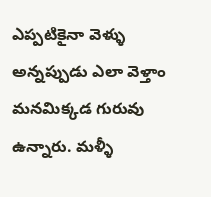ఎప్పటికైనా వెళ్ళు అన్నప్పుడు ఎలా వెళ్తాం మనమిక్కడ గురువు ఉన్నారు. మళ్ళీ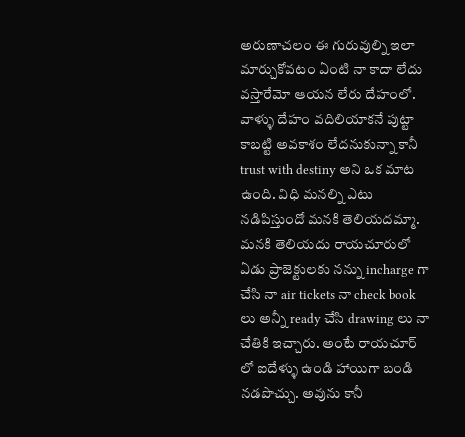అరుణాచలం ఈ గురువుల్ని ఇలా మార్చుకోవటం ఏంటి నా కాదా లేదు వస్తారేమో ఆయన లేరు దేహంలో. వాళ్ళు దేహం వదిలియాకనే పుట్టా కాబట్టి అవకాశం లేదనుకున్నా కానీ trust with destiny అని ఒక మాట ఉంది. విధి మనల్ని ఎటు నడిపిస్తుందో మనకి తెలియదమ్మా. మనకి తెలియదు రాయచూరులో ఏడు ప్రాజెక్టులకు నన్ను incharge గా చేసి నా air tickets నా check book లు అన్నీ ready చేసి drawing లు నా చేతికి ఇచ్చారు. అంటే రాయచూర్ లో ఐదేళ్ళు ఉండి హాయిగా బండి నడపొచ్చు. అవును కానీ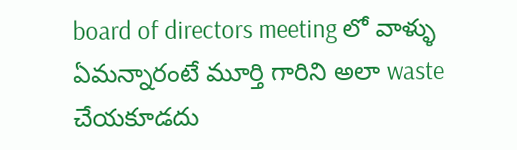board of directors meeting లో వాళ్ళు ఏమన్నారంటే మూర్తి గారిని అలా waste చేయకూడదు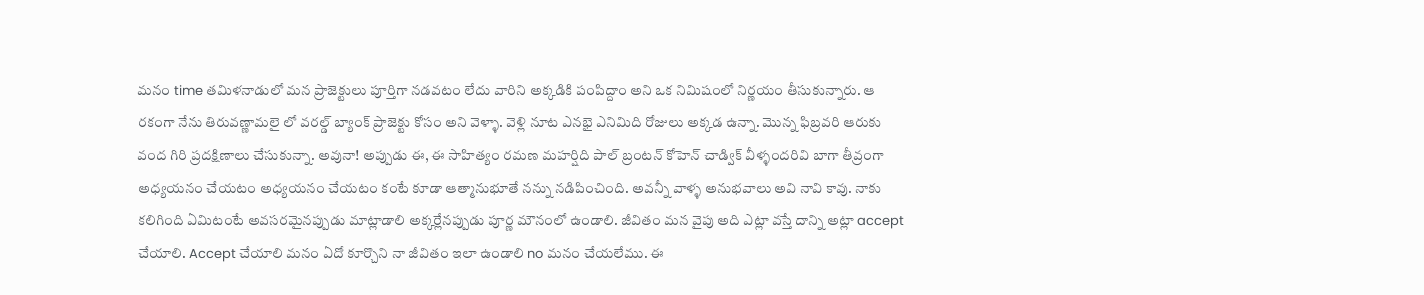మనం time తమిళనాడులో మన ప్రాజెక్టులు పూర్తిగా నడవటం లేదు వారిని అక్కడికి పంపిద్దాం అని ఒక నిమిషంలో నిర్ణయం తీసుకున్నారు. ఆ రకంగా నేను తిరువణ్ణామలై లో వరల్డ్ బ్యాంక్ ప్రాజెక్టు కోసం అని వెళ్ళా. వెళ్లి నూట ఎనభై ఎనిమిది రోజులు అక్కడ ఉన్నా. మొన్న ఫిబ్రవరి ఆరుకు వంద గిరి ప్రదక్షిణాలు చేసుకున్నా. అవునా! అప్పుడు ఈ, ఈ సాహిత్యం రమణ మహర్షిది పాల్ బ్రంటన్ కోహెన్ చాడ్విక్ వీళ్ళందరివి బాగా తీవ్రంగా అధ్యయనం చేయటం అధ్యయనం చేయటం కంటే కూడా ఆత్మానుభూతే నన్ను నడిపించింది. అవన్నీ వాళ్ళ అనుభవాలు అవి నావి కావు. నాకు కలిగింది ఏమిటంటే అవసరమైనప్పుడు మాట్లాడాలి అక్కర్లేనప్పుడు పూర్ణ మౌనంలో ఉండాలి. జీవితం మన వైపు అది ఎట్లా వస్తే దాన్ని అట్లా accept చేయాలి. Accept చేయాలి మనం ఏదో కూర్చొని నా జీవితం ఇలా ఉండాలి no మనం చేయలేము. ఈ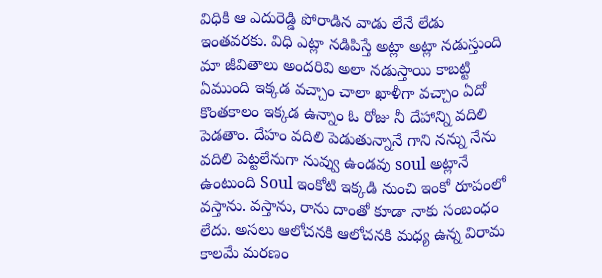విధికి ఆ ఎదురెడ్డి పోరాడిన వాడు లేనే లేడు ఇంతవరకు. విధి ఎట్లా నడిపిస్తే అట్లా అట్లా నడుస్తుంది మా జీవితాలు అందరివి అలా నడుస్తాయి కాబట్టి ఏముంది ఇక్కడ వచ్చాం చాలా ఖాళీగా వచ్చాం ఏదో కొంతకాలం ఇక్కడ ఉన్నాం ఓ రోజు నీ దేహాన్ని వదిలి పెడతాం. దేహం వదిలి పెడుతున్నానే గాని నన్ను నేను వదిలి పెట్టలేనుగా నువ్వు ఉండవు soul అట్లానే ఉంటుంది Soul ఇంకోటి ఇక్కడి నుంచి ఇంకో రూపంలో వస్తాను. వస్తాను, రాను దాంతో కూడా నాకు సంబంధం లేదు. అసలు ఆలోచనకి ఆలోచనకి మధ్య ఉన్న విరామ కాలమే మరణం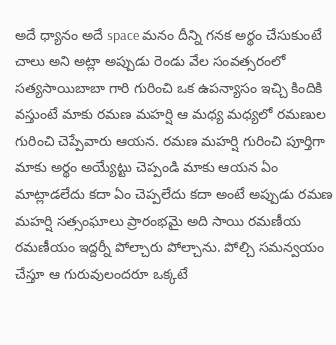అదే ధ్యానం అదే space మనం దీన్ని గనక అర్థం చేసుకుంటే చాలు అని అట్లా అప్పుడు రెండు వేల సంవత్సరంలో సత్యసాయిబాబా గారి గురించి ఒక ఉపన్యాసం ఇచ్చి కిందికి వస్తుంటే మాకు రమణ మహర్షి ఆ మధ్య మధ్యలో రమణుల గురించి చెప్పేవారు ఆయన. రమణ మహర్షి గురించి పూర్తిగా మాకు అర్థం అయ్యేట్టు చెప్పండి మాకు ఆయన ఏం మాట్లాడలేదు కదా ఏం చెప్పలేదు కదా అంటే అప్పుడు రమణ మహర్షి సత్సంఘాలు ప్రారంభమై అది సాయి రమణీయ రమణీయం ఇద్దర్నీ పోల్చారు పోల్చాను. పోల్చి సమన్వయం చేస్తూ ఆ గురువులందరూ ఒక్కటే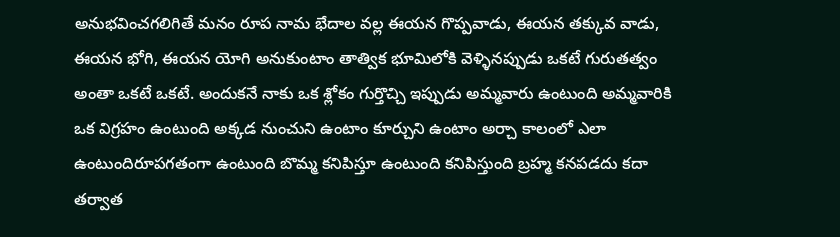అనుభవించగలిగితే మనం రూప నామ భేదాల వల్ల ఈయన గొప్పవాడు, ఈయన తక్కువ వాడు, ఈయన భోగి, ఈయన యోగి అనుకుంటాం తాత్విక భూమిలోకి వెళ్ళినప్పుడు ఒకటే గురుతత్వం అంతా ఒకటే ఒకటే. అందుకనే నాకు ఒక శ్లోకం గుర్తొచ్చి ఇప్పుడు అమ్మవారు ఉంటుంది అమ్మవారికి ఒక విగ్రహం ఉంటుంది అక్కడ నుంచుని ఉంటాం కూర్చుని ఉంటాం అర్చా కాలంలో ఎలా ఉంటుందిరూపగతంగా ఉంటుంది బొమ్మ కనిపిస్తూ ఉంటుంది కనిపిస్తుంది బ్రహ్మ కనపడదు కదా తర్వాత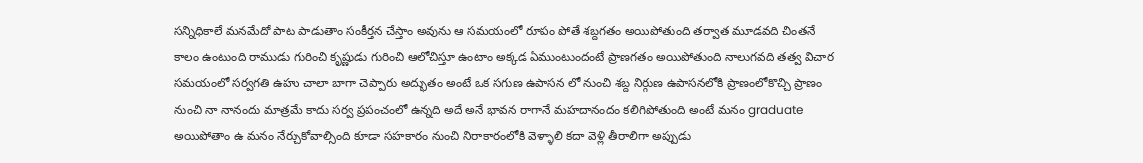సన్నిధికాలే మనమేదో పాట పాడుతాం సంకీర్తన చేస్తాం అవును ఆ సమయంలో రూపం పోతే శబ్దగతం అయిపోతుంది తర్వాత మూడవది చింతనే కాలం ఉంటుంది రాముడు గురించి కృష్ణుడు గురించి ఆలోచిస్తూ ఉంటాం అక్కడ ఏముంటుందంటే ప్రాణగతం అయిపోతుంది నాలుగవది తత్వ విచార సమయంలో సర్వగతి ఉహు చాలా బాగా చెప్పారు అద్భుతం అంటే ఒక సగుణ ఉపాసన లో నుంచి శబ్ద నిర్గుణ ఉపాసనలోకి ప్రాణంలోకొచ్చి ప్రాణం నుంచి నా నానందు మాత్రమే కాదు సర్వ ప్రపంచంలో ఉన్నది అదే అనే భావన రాగానే మహదానందం కలిగిపోతుంది అంటే మనం graduate అయిపోతాం ఉ మనం నేర్చుకోవాల్సింది కూడా సహకారం నుంచి నిరాకారంలోకి వెళ్ళాలి కదా వెళ్లి తీరాలిగా అప్పుడు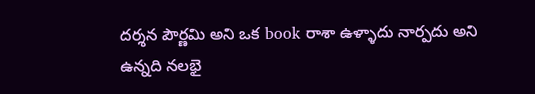దర్శన పౌర్ణమి అని ఒక book రాశా ఉళ్ళాదు నార్పదు అని ఉన్నది నలభై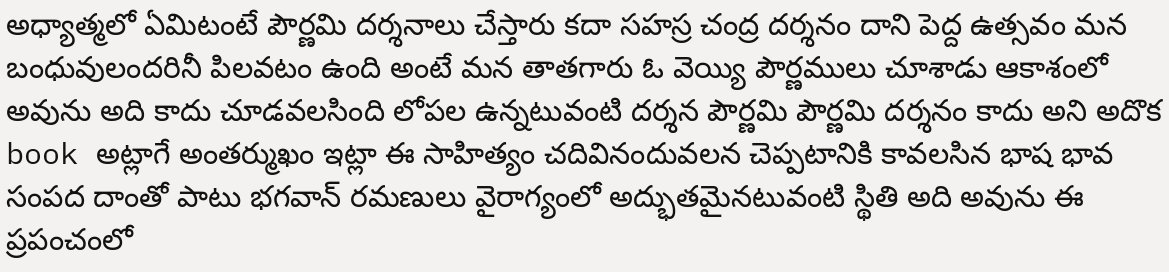అధ్యాత్మలో ఏమిటంటే పౌర్ణమి దర్శనాలు చేస్తారు కదా సహస్ర చంద్ర దర్శనం దాని పెద్ద ఉత్సవం మన బంధువులందరినీ పిలవటం ఉంది అంటే మన తాతగారు ఓ వెయ్యి పౌర్ణములు చూశాడు ఆకాశంలో అవును అది కాదు చూడవలసింది లోపల ఉన్నటువంటి దర్శన పౌర్ణమి పౌర్ణమి దర్శనం కాదు అని అదొక book అట్లాగే అంతర్ముఖం ఇట్లా ఈ సాహిత్యం చదివినందువలన చెప్పటానికి కావలసిన భాష భావ సంపద దాంతో పాటు భగవాన్ రమణులు వైరాగ్యంలో అద్భుతమైనటువంటి స్థితి అది అవును ఈ ప్రపంచంలో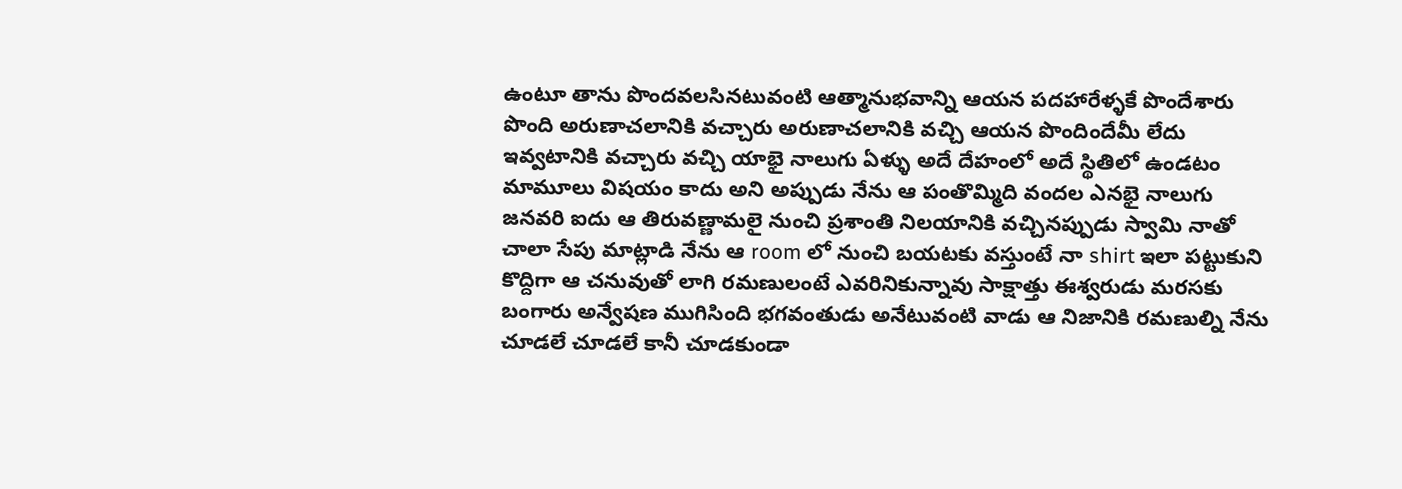ఉంటూ తాను పొందవలసినటువంటి ఆత్మానుభవాన్ని ఆయన పదహారేళ్ళకే పొందేశారు పొంది అరుణాచలానికి వచ్చారు అరుణాచలానికి వచ్చి ఆయన పొందిందేమీ లేదు ఇవ్వటానికి వచ్చారు వచ్చి యాభై నాలుగు ఏళ్ళు అదే దేహంలో అదే స్థితిలో ఉండటం మామూలు విషయం కాదు అని అప్పుడు నేను ఆ పంతొమ్మిది వందల ఎనభై నాలుగు జనవరి ఐదు ఆ తిరువణ్ణామలై నుంచి ప్రశాంతి నిలయానికి వచ్చినప్పుడు స్వామి నాతో చాలా సేపు మాట్లాడి నేను ఆ room లో నుంచి బయటకు వస్తుంటే నా shirt ఇలా పట్టుకుని కొద్దిగా ఆ చనువుతో లాగి రమణులంటే ఎవరినికున్నావు సాక్షాత్తు ఈశ్వరుడు మరసకు బంగారు అన్వేషణ ముగిసింది భగవంతుడు అనేటువంటి వాడు ఆ నిజానికి రమణుల్ని నేను చూడలే చూడలే కానీ చూడకుండా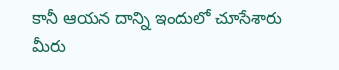కానీ ఆయన దాన్ని ఇందులో చూసేశారు మీరు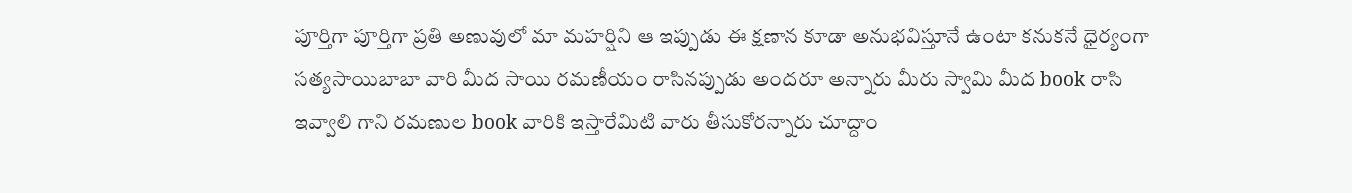పూర్తిగా పూర్తిగా ప్రతి అణువులో మా మహర్షిని ఆ ఇప్పుడు ఈ క్షణాన కూడా అనుభవిస్తూనే ఉంటా కనుకనే ధైర్యంగా సత్యసాయిబాబా వారి మీద సాయి రమణీయం రాసినప్పుడు అందరూ అన్నారు మీరు స్వామి మీద book రాసి ఇవ్వాలి గాని రమణుల book వారికి ఇస్తారేమిటి వారు తీసుకోరన్నారు చూద్దాం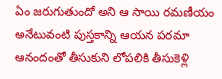ఏం జరుగుతుందో అని ఆ సాయి రమణీయం అనేటువంటి పుస్తకాన్ని ఆయన పరమా ఆనందంతో తీసుకుని లోపలికి తీసుకెళ్లి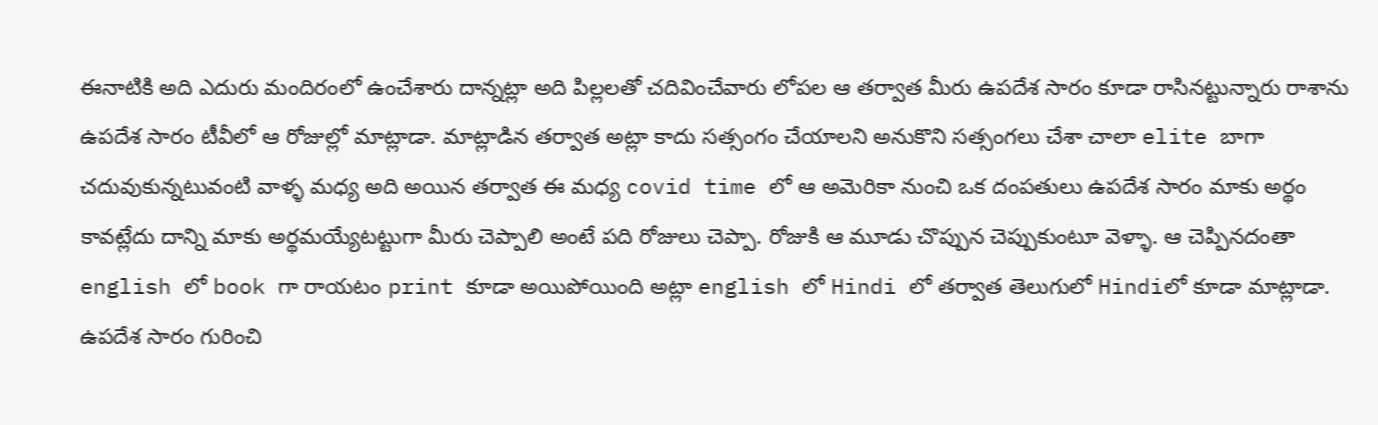ఈనాటికి అది ఎదురు మందిరంలో ఉంచేశారు దాన్నట్లా అది పిల్లలతో చదివించేవారు లోపల ఆ తర్వాత మీరు ఉపదేశ సారం కూడా రాసినట్టున్నారు రాశాను ఉపదేశ సారం టీవీలో ఆ రోజుల్లో మాట్లాడా. మాట్లాడిన తర్వాత అట్లా కాదు సత్సంగం చేయాలని అనుకొని సత్సంగలు చేశా చాలా elite బాగా చదువుకున్నటువంటి వాళ్ళ మధ్య అది అయిన తర్వాత ఈ మధ్య covid time లో ఆ అమెరికా నుంచి ఒక దంపతులు ఉపదేశ సారం మాకు అర్థం కావట్లేదు దాన్ని మాకు అర్థమయ్యేటట్టుగా మీరు చెప్పాలి అంటే పది రోజులు చెప్పా. రోజుకి ఆ మూడు చొప్పున చెప్పుకుంటూ వెళ్ళా. ఆ చెప్పినదంతా english లో book గా రాయటం print కూడా అయిపోయింది అట్లా english లో Hindi లో తర్వాత తెలుగులో Hindiలో కూడా మాట్లాడా. ఉపదేశ సారం గురించి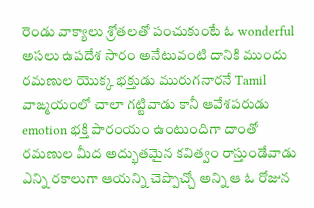రెండు వాక్యాలు శ్రోతలతో పంచుకుంటే ఓ wonderful అసలు ఉపదేశ సారం అనేటువంటి దానికి ముందు రమణుల యొక్క భక్తుడు మురుగనారనే Tamil వాఙ్మయంలో చాలా గట్టివాడు కానీ ఆవేశపరుడు emotion భక్తి పారంయం ఉంటుందిగా దాంతో రమణుల మీద అద్భుతమైన కవిత్వం రాస్తుండేవాడు ఎన్ని రకాలుగా ఆయన్ని చెప్పొచ్చో అన్ని ఆ ఓ రోజున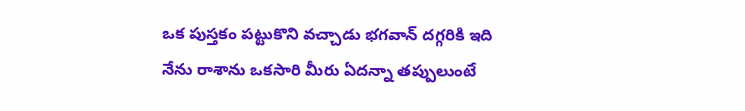ఒక పుస్తకం పట్టుకొని వచ్చాడు భగవాన్ దగ్గరికి ఇది నేను రాశాను ఒకసారి మీరు ఏదన్నా తప్పులుంటే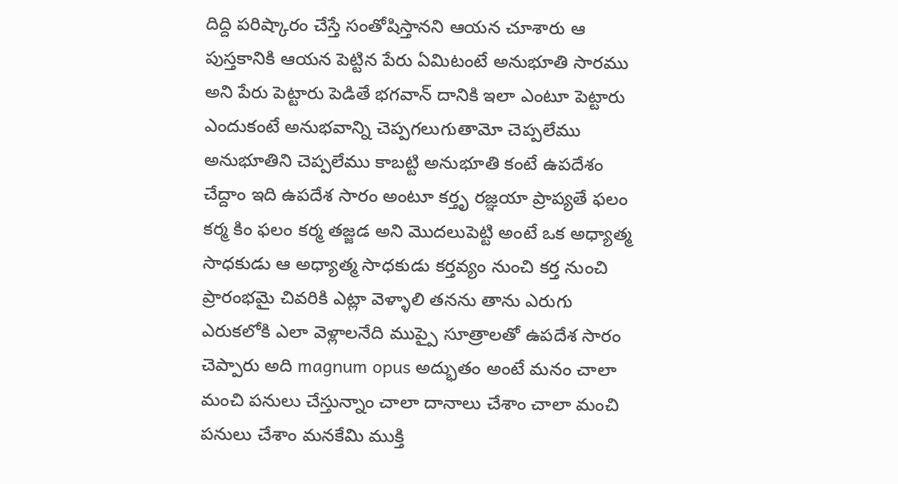దిద్ది పరిష్కారం చేస్తే సంతోషిస్తానని ఆయన చూశారు ఆ పుస్తకానికి ఆయన పెట్టిన పేరు ఏమిటంటే అనుభూతి సారము అని పేరు పెట్టారు పెడితే భగవాన్ దానికి ఇలా ఎంటూ పెట్టారు ఎందుకంటే అనుభవాన్ని చెప్పగలుగుతామో చెప్పలేము అనుభూతిని చెప్పలేము కాబట్టి అనుభూతి కంటే ఉపదేశం చేద్దాం ఇది ఉపదేశ సారం అంటూ కర్తృ రజ్ఞయా ప్రాప్యతే ఫలం కర్మ కిం ఫలం కర్మ తజ్జడ అని మొదలుపెట్టి అంటే ఒక అధ్యాత్మ సాధకుడు ఆ అధ్యాత్మ సాధకుడు కర్తవ్యం నుంచి కర్త నుంచి ప్రారంభమై చివరికి ఎట్లా వెళ్ళాలి తనను తాను ఎరుగు ఎరుకలోకి ఎలా వెళ్లాలనేది ముప్పై సూత్రాలతో ఉపదేశ సారం చెప్పారు అది magnum opus అద్భుతం అంటే మనం చాలా మంచి పనులు చేస్తున్నాం చాలా దానాలు చేశాం చాలా మంచి పనులు చేశాం మనకేమి ముక్తి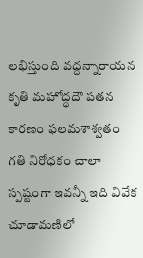లభిస్తుంది వద్దన్నారాయన కృతి మహోద్ధదౌ పతన కారణం ఫలమశాశ్వతం గతి నిరోధకం చాలా స్పష్టంగా ఇవన్నీ ఇది వివేక చూడామణిలో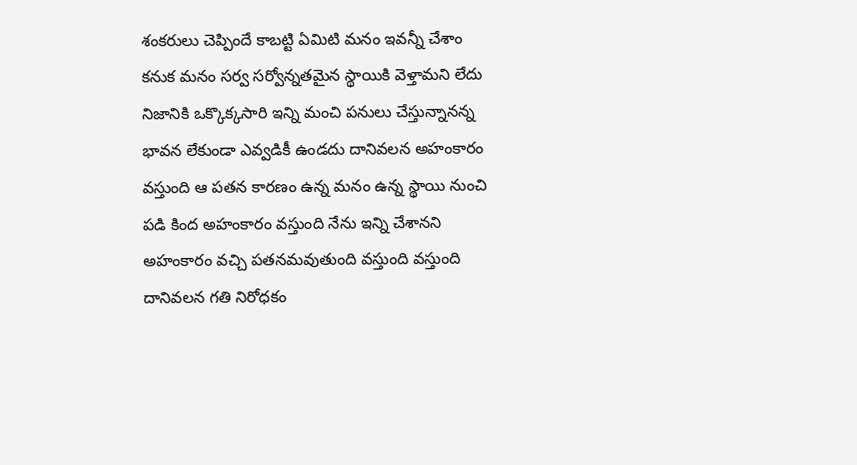శంకరులు చెప్పిందే కాబట్టి ఏమిటి మనం ఇవన్నీ చేశాం కనుక మనం సర్వ సర్వోన్నతమైన స్థాయికి వెళ్తామని లేదు నిజానికి ఒక్కొక్కసారి ఇన్ని మంచి పనులు చేస్తున్నానన్న భావన లేకుండా ఎవ్వడికీ ఉండదు దానివలన అహంకారం వస్తుంది ఆ పతన కారణం ఉన్న మనం ఉన్న స్థాయి నుంచి పడి కింద అహంకారం వస్తుంది నేను ఇన్ని చేశానని అహంకారం వచ్చి పతనమవుతుంది వస్తుంది వస్తుంది దానివలన గతి నిరోధకం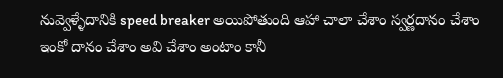నువ్వెళ్ళేదానికి speed breaker అయిపోతుంది ఆహా చాలా చేశాం స్వర్ణదానం చేశాం ఇంకో దానం చేశాం అవి చేశాం అంటాం కానీ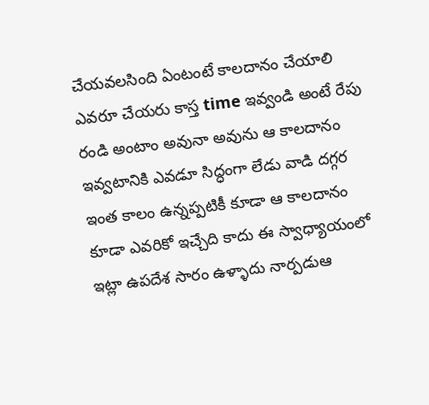చేయవలసింది ఏంటంటే కాలదానం చేయాలి ఎవరూ చేయరు కాస్త time ఇవ్వండి అంటే రేపు రండి అంటాం అవునా అవును ఆ కాలదానం ఇవ్వటానికి ఎవడూ సిద్ధంగా లేడు వాడి దగ్గర ఇంత కాలం ఉన్నప్పటికీ కూడా ఆ కాలదానం కూడా ఎవరికో ఇచ్చేది కాదు ఈ స్వాధ్యాయంలో ఇట్లా ఉపదేశ సారం ఉళ్ళాదు నార్పడుఆ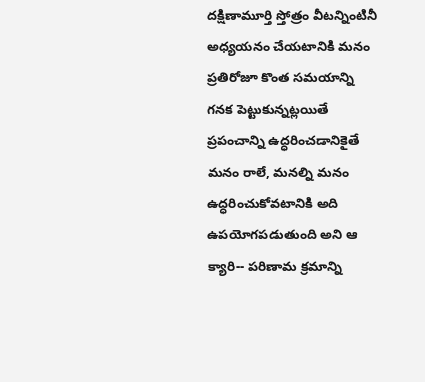దక్షిణామూర్తి స్తోత్రం వీటన్నింటినీ అధ్యయనం చేయటానికి మనం ప్రతిరోజూ కొంత సమయాన్ని గనక పెట్టుకున్నట్లయితే ప్రపంచాన్ని ఉద్ధరించడానికైతే మనం రాలే, మనల్ని మనం ఉద్ధరించుకోవటానికి అది ఉపయోగపడుతుంది అని ఆ క్యారి-- పరిణామ క్రమాన్ని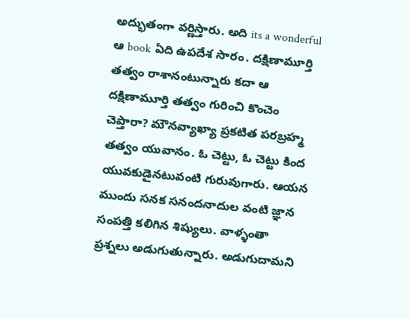అద్భుతంగా వర్ణిస్తారు. అది its a wonderful ఆ book ఏది ఉపదేశ సారం. దక్షిణామూర్తి తత్వం రాశానంటున్నారు కదా ఆ దక్షిణామూర్తి తత్వం గురించి కొంచెం చెప్తారా? మౌనవ్యాఖ్యా ప్రకటిత పరబ్రహ్మ తత్వం యువానం. ఓ చెట్టు, ఓ చెట్టు కింద యువకుడైనటువంటి గురువుగారు. ఆయన ముందు సనక సనందనాదుల వంటి జ్ఞాన సంపత్తి కలిగిన శిష్యులు. వాళ్ళంతా ప్రశ్నలు అడుగుతున్నారు. అడుగుదామని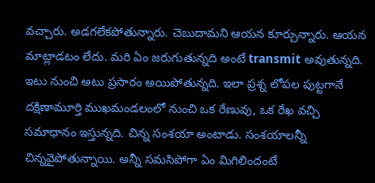వచ్చారు. అడగలేకపోతున్నారు. చెబుదామని ఆయన కూర్చున్నారు. ఆయన మాట్లాడటం లేదు. మరి ఏం జరుగుతున్నది అంటే transmit అవుతున్నది. ఇటు నుంచి అటు ప్రసారం అయిపోతున్నది. ఇలా ప్రశ్న లోపల పుట్టగానే దక్షిణామూర్తి ముఖమండలంలో నుంచి ఒక రేణువు, ఒక రేఖ వచ్చి సమాధానం ఇస్తున్నది. చిన్న సంశయా అంటాడు. సంశయాలన్నీ చిన్నవైపోతున్నాయి. అన్నీ సమసిపోగా ఏం మిగిలిందంటే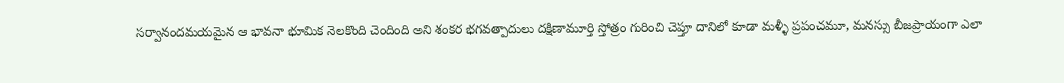సర్వానందమయమైన ఆ భావనా భూమిక నెలకొంది చెందింది అని శంకర భగవత్పాదులు దక్షిణామూర్తి స్తోత్రం గురించి చెప్తూ దానిలో కూడా మళ్ళీ ప్రపంచమూ, మనస్సు బీజప్రాయంగా ఎలా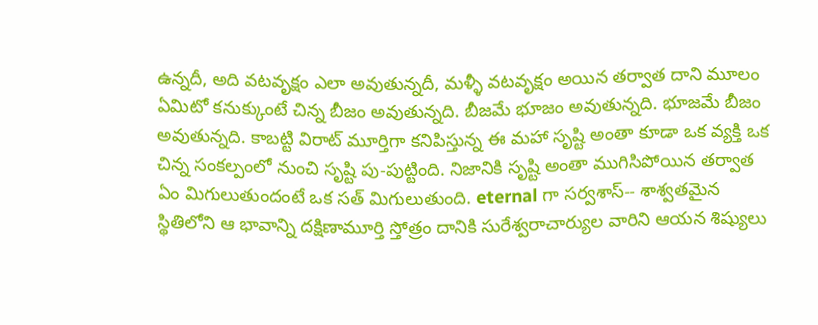ఉన్నదీ, అది వటవృక్షం ఎలా అవుతున్నదీ, మళ్ళీ వటవృక్షం అయిన తర్వాత దాని మూలం ఏమిటో కనుక్కుంటే చిన్న బీజం అవుతున్నది. బీజమే భూజం అవుతున్నది. భూజమే బీజం అవుతున్నది. కాబట్టి విరాట్ మూర్తిగా కనిపిస్తున్న ఈ మహా సృష్టి అంతా కూడా ఒక వ్యక్తి ఒక చిన్న సంకల్పంలో నుంచి సృష్టి పు-పుట్టింది. నిజానికి సృష్టి అంతా ముగిసిపోయిన తర్వాత ఏం మిగులుతుందంటే ఒక సత్ మిగులుతుంది. eternal గా సర్వశాస్-- శాశ్వతమైన స్థితిలోని ఆ భావాన్ని దక్షిణామూర్తి స్తోత్రం దానికి సురేశ్వరాచార్యుల వారిని ఆయన శిష్యులు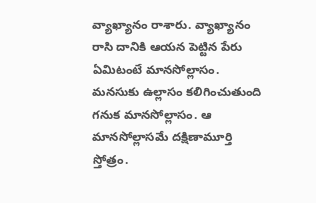వ్యాఖ్యానం రాశారు. వ్యాఖ్యానం రాసి దానికి ఆయన పెట్టిన పేరు ఏమిటంటే మానసోల్లాసం. మనసుకు ఉల్లాసం కలిగించుతుంది గనుక మానసోల్లాసం. ఆ మానసోల్లాసమే దక్షిణామూర్తి స్తోత్రం.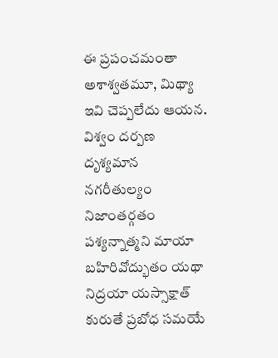ఈ ప్రపంచమంతా అశాశ్వతమూ, మిథ్యా ఇవి చెప్పలేదు ఆయన. విశ్వం దర్పణ దృశ్యమాన నగరీతుల్యం నిజాంతర్గతం పశ్యన్నాత్మని మాయా బహిరివోద్భుతం యథా నిద్రయా యస్సాక్షాత్ కురుతే ప్రబోధ సమయే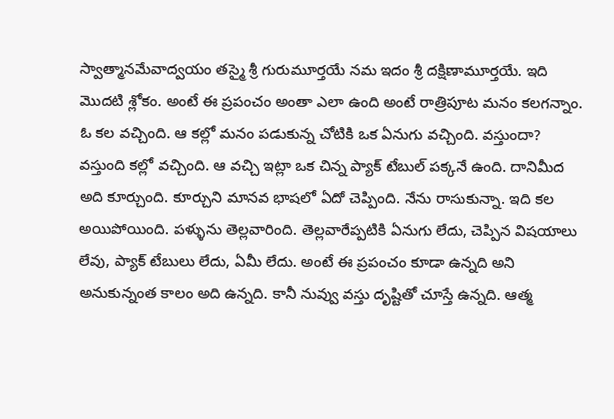స్వాత్మానమేవాద్వయం తస్మై శ్రీ గురుమూర్తయే నమ ఇదం శ్రీ దక్షిణామూర్తయే. ఇది మొదటి శ్లోకం. అంటే ఈ ప్రపంచం అంతా ఎలా ఉంది అంటే రాత్రిపూట మనం కలగన్నాం. ఓ కల వచ్చింది. ఆ కల్లో మనం పడుకున్న చోటికి ఒక ఏనుగు వచ్చింది. వస్తుందా? వస్తుంది కల్లో వచ్చింది. ఆ వచ్చి ఇట్లా ఒక చిన్న ప్యాక్ టేబుల్ పక్కనే ఉంది. దానిమీద అది కూర్చుంది. కూర్చుని మానవ భాషలో ఏదో చెప్పింది. నేను రాసుకున్నా. ఇది కల అయిపోయింది. పళ్ళును తెల్లవారింది. తెల్లవారేప్పటికి ఏనుగు లేదు, చెప్పిన విషయాలు లేవు, ప్యాక్ టేబులు లేదు, ఏమీ లేదు. అంటే ఈ ప్రపంచం కూడా ఉన్నది అని అనుకున్నంత కాలం అది ఉన్నది. కానీ నువ్వు వస్తు దృష్టితో చూస్తే ఉన్నది. ఆత్మ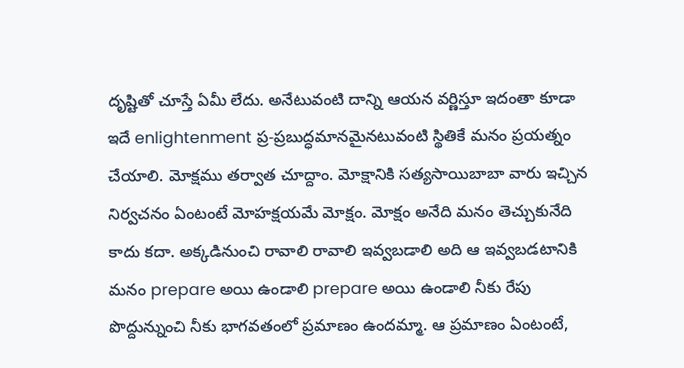దృష్టితో చూస్తే ఏమీ లేదు. అనేటువంటి దాన్ని ఆయన వర్ణిస్తూ ఇదంతా కూడా ఇదే enlightenment ప్ర-ప్రబుద్ధమానమైనటువంటి స్థితికే మనం ప్రయత్నం చేయాలి. మోక్షము తర్వాత చూద్దాం. మోక్షానికి సత్యసాయిబాబా వారు ఇచ్చిన నిర్వచనం ఏంటంటే మోహక్షయమే మోక్షం. మోక్షం అనేది మనం తెచ్చుకునేది కాదు కదా. అక్కడినుంచి రావాలి రావాలి ఇవ్వబడాలి అది ఆ ఇవ్వబడటానికి మనం prepare అయి ఉండాలి prepare అయి ఉండాలి నీకు రేపు పొద్దున్నుంచి నీకు భాగవతంలో ప్రమాణం ఉందమ్మా. ఆ ప్రమాణం ఏంటంటే,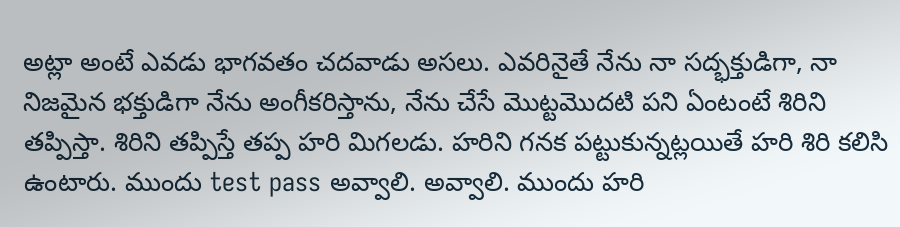అట్లా అంటే ఎవడు భాగవతం చదవాడు అసలు. ఎవరినైతే నేను నా సద్భక్తుడిగా, నా నిజమైన భక్తుడిగా నేను అంగీకరిస్తాను, నేను చేసే మొట్టమొదటి పని ఏంటంటే శిరిని తప్పిస్తా. శిరిని తప్పిస్తే తప్ప హరి మిగలడు. హరిని గనక పట్టుకున్నట్లయితే హరి శిరి కలిసి ఉంటారు. ముందు test pass అవ్వాలి. అవ్వాలి. ముందు హరి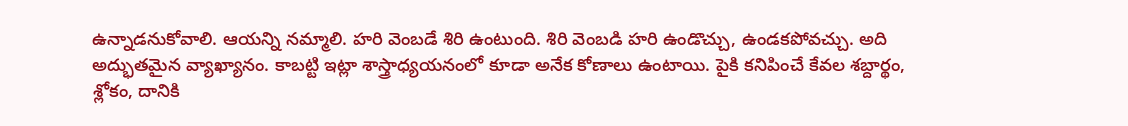ఉన్నాడనుకోవాలి. ఆయన్ని నమ్మాలి. హరి వెంబడే శిరి ఉంటుంది. శిరి వెంబడి హరి ఉండొచ్చు, ఉండకపోవచ్చు. అది అద్భుతమైన వ్యాఖ్యానం. కాబట్టి ఇట్లా శాస్త్రాధ్యయనంలో కూడా అనేక కోణాలు ఉంటాయి. పైకి కనిపించే కేవల శబ్దార్థం, శ్లోకం, దానికి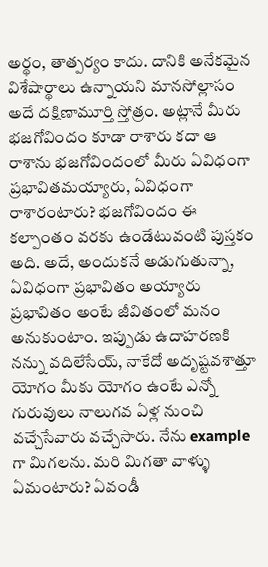అర్థం, తాత్పర్యం కాదు. దానికి అనేకమైన విశేషార్థాలు ఉన్నాయని మానసోల్లాసం అదే దక్షిణామూర్తి స్తోత్రం. అట్లానే మీరు భజగోవిందం కూడా రాశారు కదా ఆ రాశాను భజగోవిందంలో మీరు ఏవిధంగా ప్రభావితమయ్యారు, ఏవిధంగా రాశారంటారు? భజగోవిందం ఈ కల్పాంతం వరకు ఉండేటువంటి పుస్తకం అది. అదే, అందుకనే అడుగుతున్నా, ఏవిధంగా ప్రభావితం అయ్యారు ప్రభావితం అంటే జీవితంలో మనం అనుకుంటాం. ఇప్పుడు ఉదాహరణకి నన్ను వదిలేసేయ్, నాకేదో అదృష్టవశాత్తూ యోగం మీకు యోగం ఉంటే ఎన్నో గురువులు నాలుగవ ఏళ్ల నుంచి వచ్చేసేవారు వచ్చేసారు. నేను example గా మిగలను. మరి మిగతా వాళ్ళు ఏమంటారు? ఏవండీ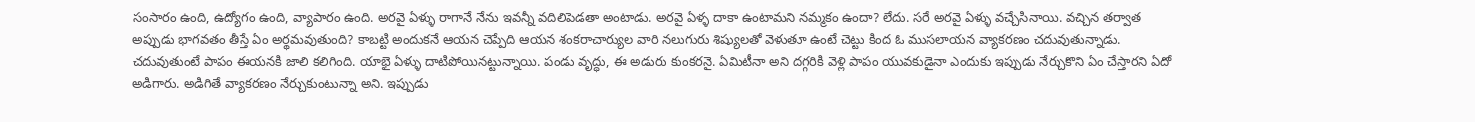సంసారం ఉంది, ఉద్యోగం ఉంది, వ్యాపారం ఉంది. అరవై ఏళ్ళు రాగానే నేను ఇవన్నీ వదిలిపెడతా అంటాడు. అరవై ఏళ్ళ దాకా ఉంటామని నమ్మకం ఉందా? లేదు. సరే అరవై ఏళ్ళు వచ్చేసినాయి. వచ్చిన తర్వాత అప్పుడు భాగవతం తీస్తే ఏం అర్థమవుతుంది? కాబట్టి అందుకనే ఆయన చెప్పేది ఆయన శంకరాచార్యుల వారి నలుగురు శిష్యులతో వెళుతూ ఉంటే చెట్టు కింద ఓ ముసలాయన వ్యాకరణం చదువుతున్నాడు. చదువుతుంటే పాపం ఈయనకి జాలి కలిగింది. యాభై ఏళ్ళు దాటిపోయినట్టున్నాయి. పండు వృద్ధు, ఈ అడురు కుంకరనై. ఏమిటీనా అని దగ్గరికి వెళ్లి పాపం యువకుడైనా ఎందుకు ఇప్పుడు నేర్చుకొని ఏం చేస్తారని ఏదో అడిగారు. అడిగితే వ్యాకరణం నేర్చుకుంటున్నా అని. ఇప్పుడు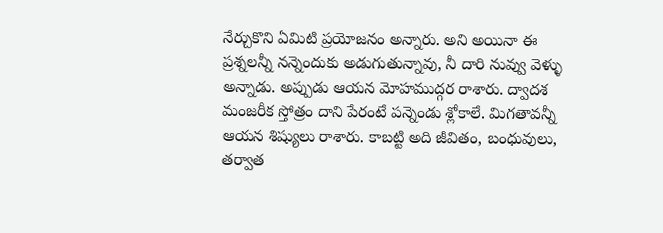నేర్చుకొని ఏమిటి ప్రయోజనం అన్నారు. అని అయినా ఈ ప్రశ్నలన్నీ నన్నెందుకు అడుగుతున్నావు, నీ దారి నువ్వు వెళ్ళు అన్నాడు. అప్పుడు ఆయన మోహముద్గర రాశారు. ద్వాదశ మంజరీక స్తోత్రం దాని పేరంటే పన్నెండు శ్లోకాలే. మిగతావన్నీ ఆయన శిష్యులు రాశారు. కాబట్టి అది జీవితం, బంధువులు, తర్వాత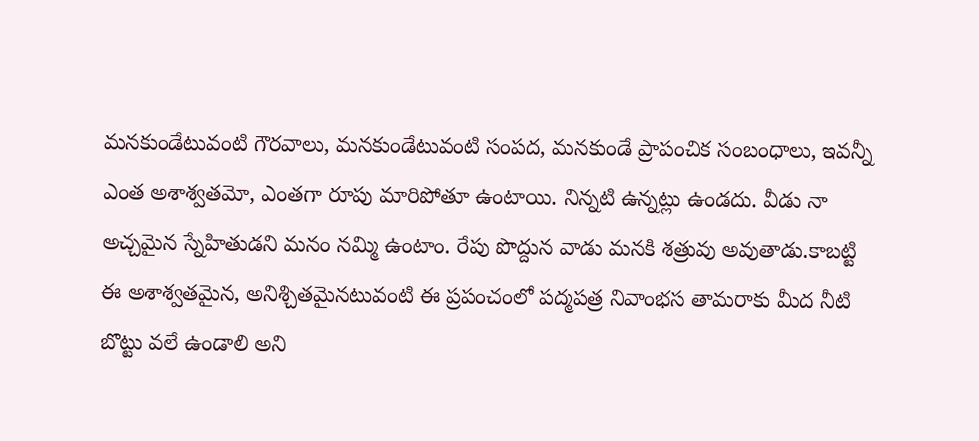మనకుండేటువంటి గౌరవాలు, మనకుండేటువంటి సంపద, మనకుండే ప్రాపంచిక సంబంధాలు, ఇవన్నీ ఎంత అశాశ్వతమో, ఎంతగా రూపు మారిపోతూ ఉంటాయి. నిన్నటి ఉన్నట్లు ఉండదు. వీడు నా అచ్చమైన స్నేహితుడని మనం నమ్మి ఉంటాం. రేపు పొద్దున వాడు మనకి శత్రువు అవుతాడు.కాబట్టి ఈ అశాశ్వతమైన, అనిశ్చితమైనటువంటి ఈ ప్రపంచంలో పద్మపత్ర నివాంభస తామరాకు మీద నీటి బొట్టు వలే ఉండాలి అని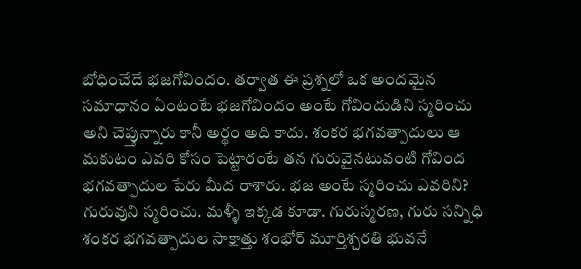బోధించేదే భజగోవిందం. తర్వాత ఈ ప్రశ్నలో ఒక అందమైన సమాధానం ఏంటంటే భజగోవిందం అంటే గోవిందుడిని స్మరించు అని చెప్తున్నారు కానీ అర్థం అది కాదు. శంకర భగవత్పాదులు ఆ మకుటం ఎవరి కోసం పెట్టారంటే తన గురువైనటువంటి గోవింద భగవత్పాదుల పేరు మీద రాశారు. భజ అంటే స్మరించు ఎవరిని? గురువుని స్మరించు. మళ్ళీ ఇక్కడ కూడా. గురుస్మరణ, గురు సన్నిధి శంకర భగవత్పాదుల సాక్షాత్తు శంభోర్ మూర్తిశ్చరతి భువనే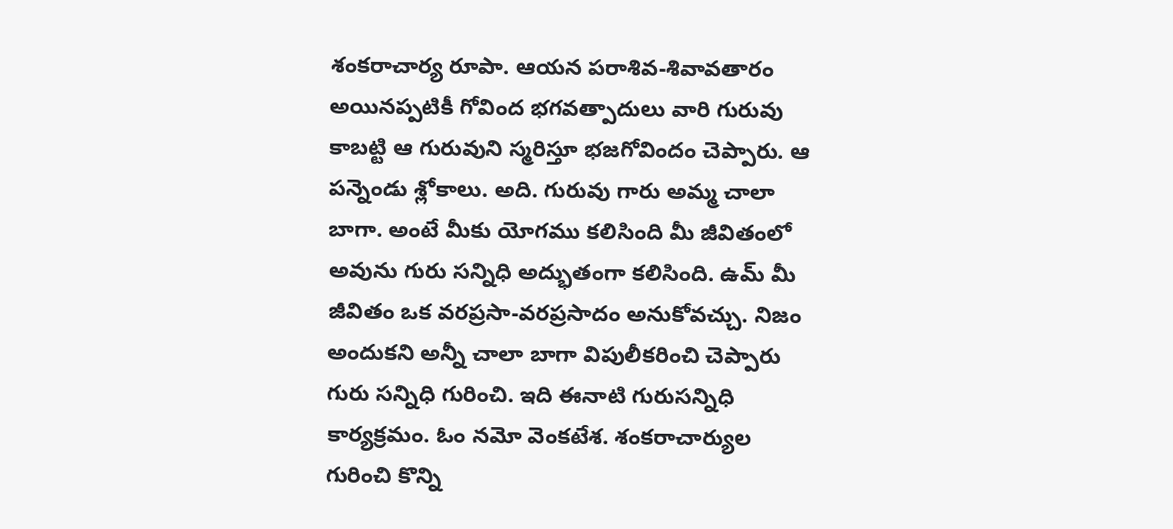శంకరాచార్య రూపా. ఆయన పరాశివ-శివావతారం అయినప్పటికీ గోవింద భగవత్పాదులు వారి గురువు కాబట్టి ఆ గురువుని స్మరిస్తూ భజగోవిందం చెప్పారు. ఆ పన్నెండు శ్లోకాలు. అది. గురువు గారు అమ్మ చాలా బాగా. అంటే మీకు యోగము కలిసింది మీ జీవితంలో అవును గురు సన్నిధి అద్భుతంగా కలిసింది. ఉమ్ మీ జీవితం ఒక వరప్రసా-వరప్రసాదం అనుకోవచ్చు. నిజం అందుకని అన్నీ చాలా బాగా విపులీకరించి చెప్పారు గురు సన్నిధి గురించి. ఇది ఈనాటి గురుసన్నిధి కార్యక్రమం. ఓం నమో వెంకటేశ. శంకరాచార్యుల గురించి కొన్ని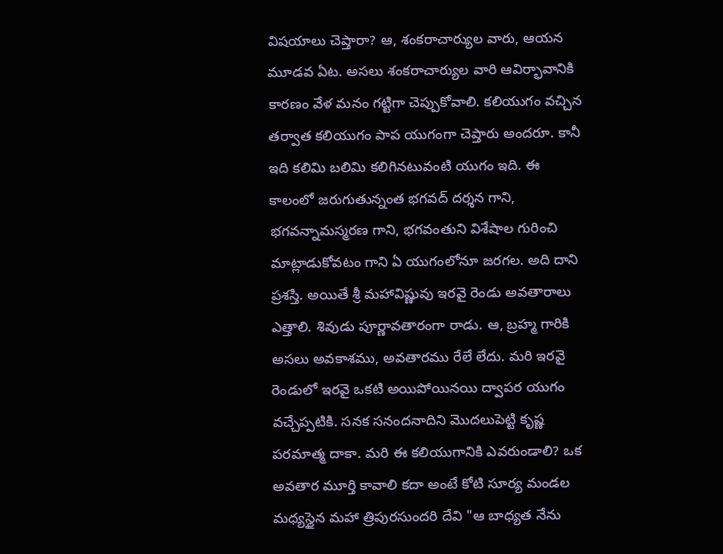విషయాలు చెప్తారా? ఆ, శంకరాచార్యుల వారు, ఆయన మూడవ ఏట. అసలు శంకరాచార్యుల వారి ఆవిర్భావానికి కారణం వేళ మనం గట్టిగా చెప్పుకోవాలి. కలియుగం వచ్చిన తర్వాత కలియుగం పాప యుగంగా చెప్తారు అందరూ. కానీ ఇది కలిమి బలిమి కలిగినటువంటి యుగం ఇది. ఈ కాలంలో జరుగుతున్నంత భగవద్ దర్శన గాని, భగవన్నామస్మరణ గాని, భగవంతుని విశేషాల గురించి మాట్లాడుకోవటం గాని ఏ యుగంలోనూ జరగల. అది దాని ప్రశస్తి. అయితే శ్రీ మహావిష్ణువు ఇరవై రెండు అవతారాలు ఎత్తాలి. శివుడు పూర్ణావతారంగా రాడు. ఆ, బ్రహ్మ గారికి అసలు అవకాశము, అవతారము రేలే లేదు. మరి ఇరవై రెండులో ఇరవై ఒకటి అయిపోయినయి ద్వాపర యుగం వచ్చేప్పటికి. సనక సనందనాదిని మొదలుపెట్టి కృష్ణ పరమాత్మ దాకా. మరి ఈ కలియుగానికి ఎవరుండాలి? ఒక అవతార మూర్తి కావాలి కదా అంటే కోటి సూర్య మండల మధ్యస్థైన మహా త్రిపురసుందరి దేవి "ఆ బాధ్యత నేను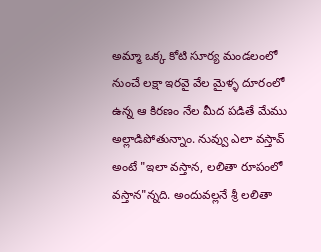అమ్మా ఒక్క కోటి సూర్య మండలంలో నుంచే లక్షా ఇరవై వేల మైళ్ళ దూరంలో ఉన్న ఆ కిరణం నేల మీద పడితే మేము అల్లాడిపోతున్నాం. నువ్వు ఎలా వస్తావ్ అంటే "ఇలా వస్తాన, లలితా రూపంలో వస్తాన"న్నది. అందువల్లనే శ్రీ లలితా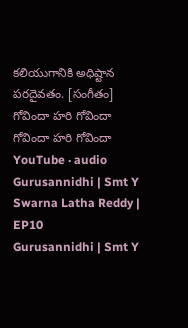కలియుగానికి అధిష్టాన పరదైవతం. [సంగీతం] గోవిందా హరి గోవిందా గోవిందా హరి గోవిందా
YouTube · audio
Gurusannidhi | Smt Y Swarna Latha Reddy | EP10
Gurusannidhi | Smt Y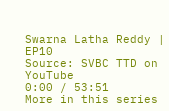Swarna Latha Reddy | EP10
Source: SVBC TTD on YouTube
0:00 / 53:51
More in this series